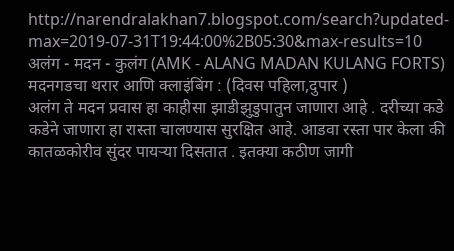http://narendralakhan7.blogspot.com/search?updated-max=2019-07-31T19:44:00%2B05:30&max-results=10
अलंग - मदन - कुलंग (AMK - ALANG MADAN KULANG FORTS)
मदनगडचा थरार आणि क्लाइंबिंग : (दिवस पहिला,दुपार )
अलंग ते मदन प्रवास हा काहीसा झाडीझुडुपातुन जाणारा आहे . दरीच्या कडे कडेने जाणारा हा रास्ता चालण्यास सुरक्षित आहे. आडवा रस्ता पार केला की कातळकोरीव सुंदर पायऱ्या दिसतात . इतक्या कठीण जागी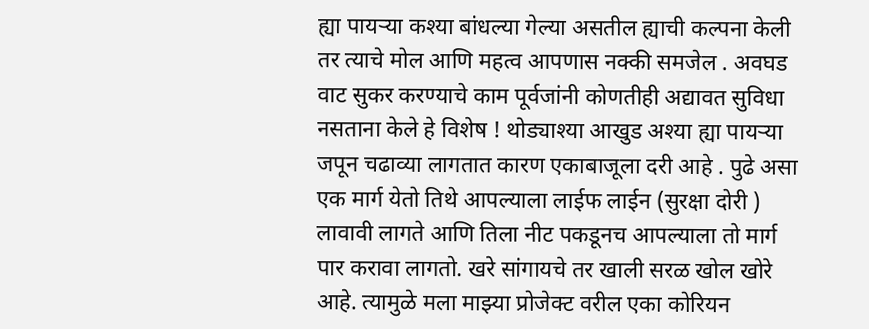ह्या पायऱ्या कश्या बांधल्या गेल्या असतील ह्याची कल्पना केली तर त्याचे मोल आणि महत्व आपणास नक्की समजेल . अवघड वाट सुकर करण्याचे काम पूर्वजांनी कोणतीही अद्यावत सुविधा नसताना केले हे विशेष ! थोड्याश्या आखुड अश्या ह्या पायऱ्या जपून चढाव्या लागतात कारण एकाबाजूला दरी आहे . पुढे असा एक मार्ग येतो तिथे आपल्याला लाईफ लाईन (सुरक्षा दोरी ) लावावी लागते आणि तिला नीट पकडूनच आपल्याला तो मार्ग पार करावा लागतो. खरे सांगायचे तर खाली सरळ खोल खोरे आहे. त्यामुळे मला माझ्या प्रोजेक्ट वरील एका कोरियन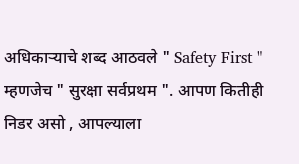अधिकाऱ्याचे शब्द आठवले " Safety First " म्हणजेच " सुरक्षा सर्वप्रथम ". आपण कितीही निडर असो , आपल्याला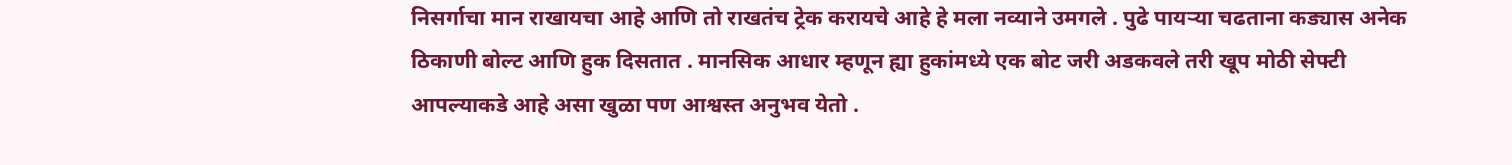निसर्गाचा मान राखायचा आहे आणि तो राखतंच ट्रेक करायचे आहे हे मला नव्याने उमगले . पुढे पायऱ्या चढताना कड्यास अनेक ठिकाणी बोल्ट आणि हुक दिसतात . मानसिक आधार म्हणून ह्या हुकांमध्ये एक बोट जरी अडकवले तरी खूप मोठी सेफ्टी आपल्याकडे आहे असा खुळा पण आश्वस्त अनुभव येतो .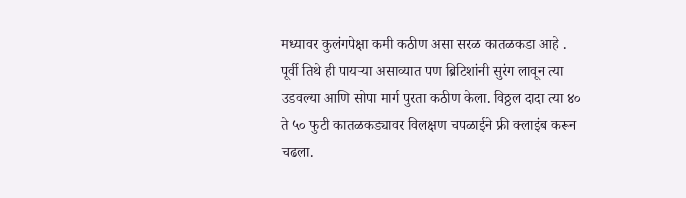मध्यावर कुलंगपेक्षा कमी कठीण असा सरळ कातळकडा आहे . पूर्वी तिथे ही पायऱ्या असाव्यात पण ब्रिटिशांनी सुरंग लावून त्या उडवल्या आणि सोपा मार्ग पुरता कठीण केला. विठ्ठल दादा त्या ४० ते ५० फुटी कातळकड्यावर विलक्षण चपळाईने फ्री क्लाइंब करून चढला.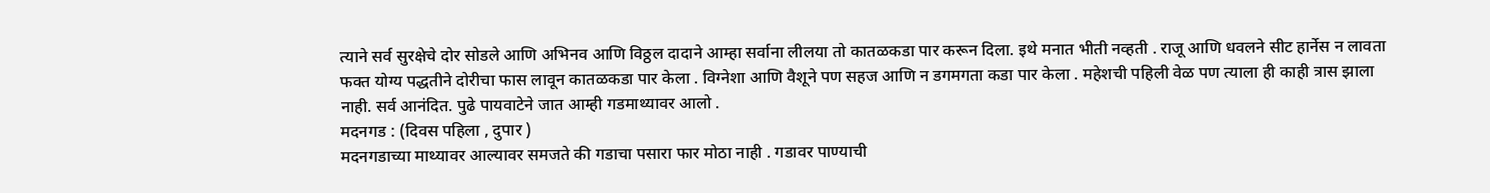त्याने सर्व सुरक्षेचे दोर सोडले आणि अभिनव आणि विठ्ठल दादाने आम्हा सर्वाना लीलया तो कातळकडा पार करून दिला. इथे मनात भीती नव्हती . राजू आणि धवलने सीट हार्नेस न लावता फक्त योग्य पद्धतीने दोरीचा फास लावून कातळकडा पार केला . विग्नेशा आणि वैशूने पण सहज आणि न डगमगता कडा पार केला . महेशची पहिली वेळ पण त्याला ही काही त्रास झाला नाही. सर्व आनंदित. पुढे पायवाटेने जात आम्ही गडमाथ्यावर आलो .
मदनगड : (दिवस पहिला , दुपार )
मदनगडाच्या माथ्यावर आल्यावर समजते की गडाचा पसारा फार मोठा नाही . गडावर पाण्याची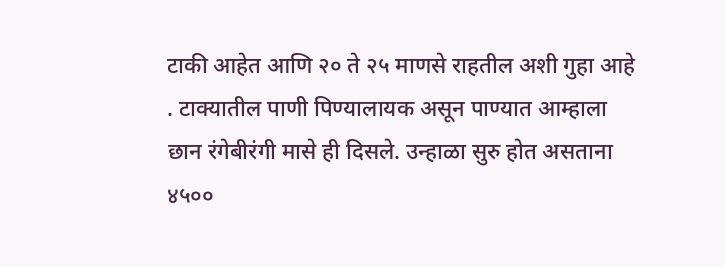टाकी आहेत आणि २० ते २५ माणसे राहतील अशी गुहा आहे . टाक्यातील पाणी पिण्यालायक असून पाण्यात आम्हाला छान रंगेबीरंगी मासे ही दिसले. उन्हाळा सुरु होत असताना ४५००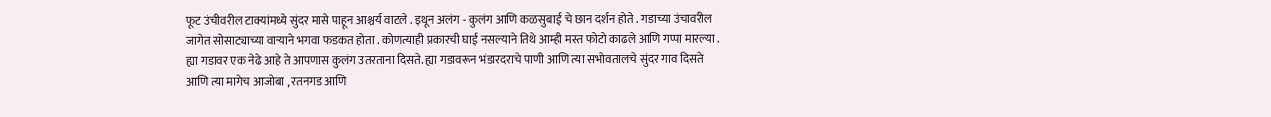फूट उंचीवरील टाक्यांमध्ये सुंदर मासे पाहून आश्चर्य वाटले . इथून अलंग - कुलंग आणि कळसुबाई चे छान दर्शन होते . गडाच्या उंचावरील जागेत सोसाट्याच्या वाऱ्याने भगवा फडकत होता . कोणत्याही प्रकारची घाई नसल्याने तिथे आम्ही मस्त फोटो काढले आणि गप्पा मारल्या . ह्या गडावर एक नेढे आहे ते आपणास कुलंग उतरताना दिसते. ह्या गडावरून भंडारदराचे पाणी आणि त्या सभोवतालचे सुंदर गाव दिसते आणि त्या मागेच आजोबा , रतनगड आणि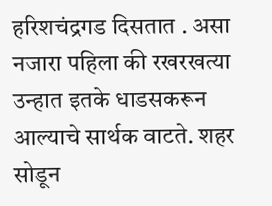हरिशचंद्रगड दिसतात . असा नजारा पहिला की रखरखत्या उन्हात इतके धाडसकरून आल्याचे सार्थक वाटते. शहर सोडून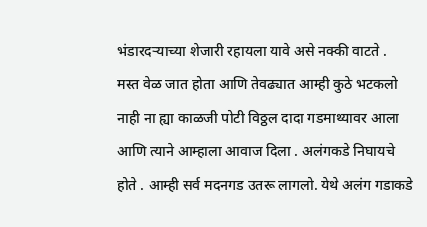भंडारदऱ्याच्या शेजारी रहायला यावे असे नक्की वाटते . मस्त वेळ जात होता आणि तेवढ्यात आम्ही कुठे भटकलो नाही ना ह्या काळजी पोटी विठ्ठल दादा गडमाथ्यावर आला आणि त्याने आम्हाला आवाज दिला . अलंगकडे निघायचे होते . आम्ही सर्व मदनगड उतरू लागलो. येथे अलंग गडाकडे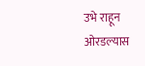उभे राहून ओरडल्यास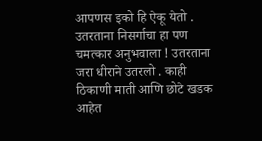आपणस इको हि ऐकू येतो . उतरताना निसर्गाचा हा पण चमत्कार अनुभवाला ! उतरताना जरा धीराने उतरलो . काही ठिकाणी माती आणि छोटे खडक आहेत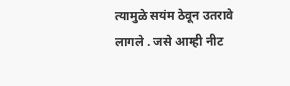त्यामुळे सयंम ठेवून उतरावे लागले . जसे आम्ही नीट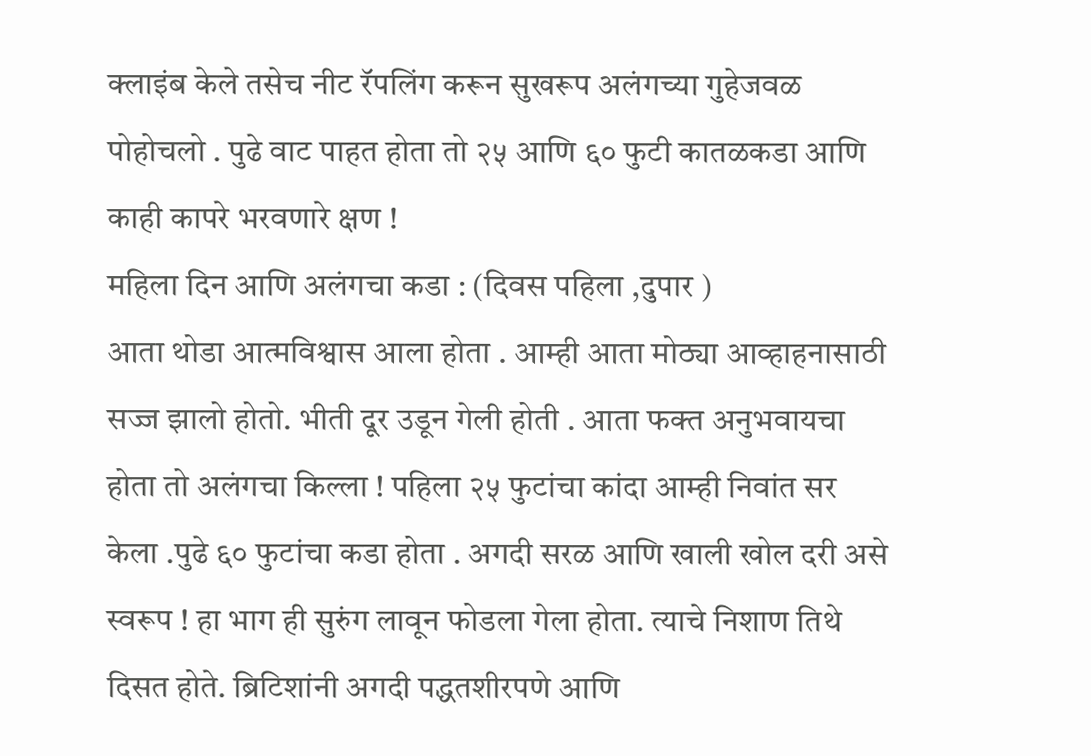क्लाइंब केले तसेच नीट रॅपलिंग करून सुखरूप अलंगच्या गुहेजवळ पोहोचलो . पुढे वाट पाहत होता तो २५ आणि ६० फुटी कातळकडा आणि काही कापरे भरवणारे क्षण !
महिला दिन आणि अलंगचा कडा : (दिवस पहिला ,दुपार )
आता थोडा आत्मविश्वास आला होता . आम्ही आता मोठ्या आव्हाहनासाठी सज्ज झालो होतो. भीती दूर उडून गेली होती . आता फक्त अनुभवायचा होता तो अलंगचा किल्ला ! पहिला २५ फुटांचा कांदा आम्ही निवांत सर केला .पुढे ६० फुटांचा कडा होता . अगदी सरळ आणि खाली खोल दरी असे स्वरूप ! हा भाग ही सुरुंग लावून फोडला गेला होता. त्याचे निशाण तिथे दिसत होते. ब्रिटिशांनी अगदी पद्धतशीरपणे आणि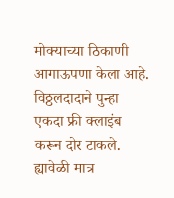मोक्याच्या ठिकाणी आगाऊपणा केला आहे. विठ्ठलदादाने पुन्हा एकदा फ्री क्लाइंब करून दोर टाकले. ह्यावेळी मात्र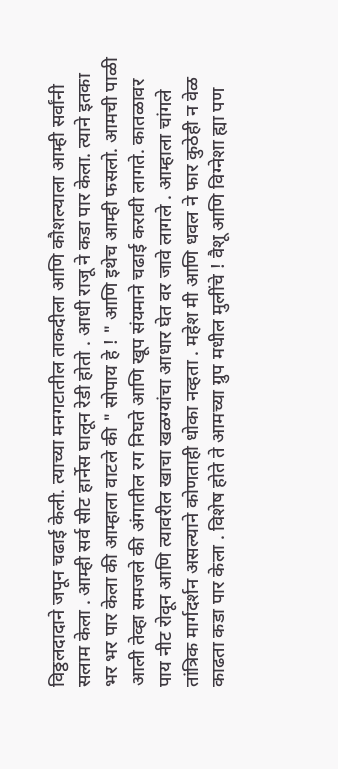विठ्ठलदादाने जपून चढाई केली. त्याच्या मनगटातील ताकदीला आणि कौशल्याला आम्ही सर्वांनी सलाम केला . आम्ही सर्व सीट हार्नेस घालून रेडी होतो . आधी राजू ने कडा पार केला. त्याने इतका भर भर पार केला की आम्हाला वाटले की " सोपाय हे ! " आणि इथेच आम्ही फसलो. आमची पाळी आली तेव्हा समजले की अंगातील रग निघते आणि खूप संयमाने चढाई करावी लागते. कातळावर पाय नीट रोवून आणि त्यावरील खाचा खळग्यांचा आधार घेत वर जावे लागले . आम्हाला चांगले तांत्रिक मार्गदर्शन असल्याने कोणताही धोका नव्हता . महेश मी आणि धवल ने फार कुठेही न वेळ काढता कडा पार केला . विशेष होते ते आमच्या ग्रुप मधील मुलींचे ! वैशू आणि विग्नेशा ह्या पण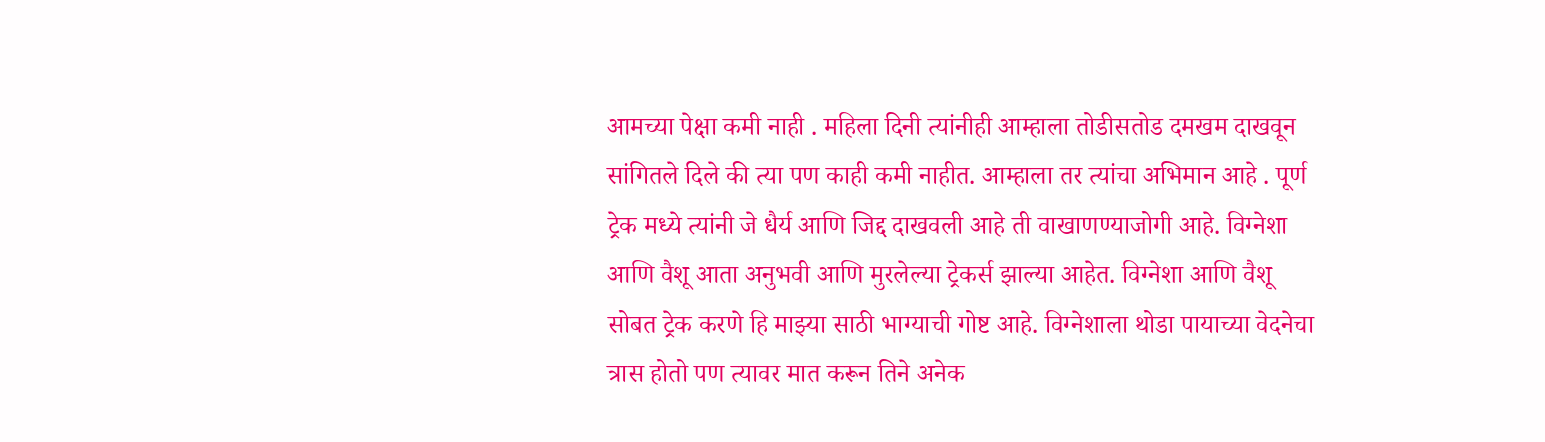आमच्या पेक्षा कमी नाही . महिला दिनी त्यांनीही आम्हाला तोडीसतोड दमखम दाखवून सांगितले दिले की त्या पण काही कमी नाहीत. आम्हाला तर त्यांचा अभिमान आहे . पूर्ण ट्रेक मध्ये त्यांनी जे धैर्य आणि जिद्द दाखवली आहे ती वाखाणण्याजोगी आहे. विग्नेशा आणि वैशू आता अनुभवी आणि मुरलेल्या ट्रेकर्स झाल्या आहेत. विग्नेशा आणि वैशू सोबत ट्रेक करणे हि माझ्या साठी भाग्याची गोष्ट आहे. विग्नेशाला थोडा पायाच्या वेदनेचा त्रास होतो पण त्यावर मात करून तिने अनेक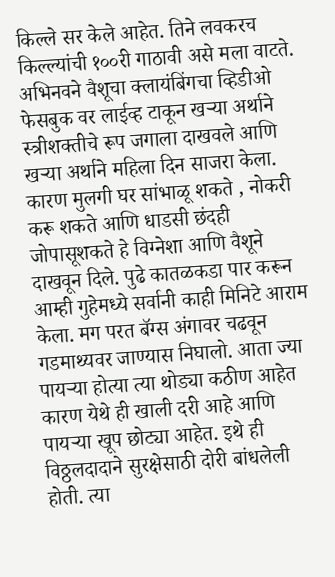किल्ले सर केले आहेत. तिने लवकरच किल्ल्यांची १००री गाठावी असे मला वाटते. अभिनवने वैशूचा क्लायंबिंगचा व्हिडीओ फेसबुक वर लाईव्ह टाकून खऱ्या अर्थाने स्त्रीशक्तीचे रूप जगाला दाखवले आणि खऱ्या अर्थाने महिला दिन साजरा केला. कारण मुलगी घर सांभाळू शकते , नोकरी करू शकते आणि धाडसी छंदही जोपासूशकते हे विग्नेशा आणि वैशूने दाखवून दिले. पुढे कातळकडा पार करून आम्ही गुहेमध्ये सर्वानी काही मिनिटे आराम केला. मग परत बॅग्स अंगावर चढवून गडमाथ्यवर जाण्यास निघालो. आता ज्या पायऱ्या होत्या त्या थोड्या कठीण आहेत कारण येथे ही खाली दरी आहे आणि पायऱ्या खूप छोट्या आहेत. इथे ही विठ्ठलदादाने सुरक्षेसाठी दोरी बांधलेली होती. त्या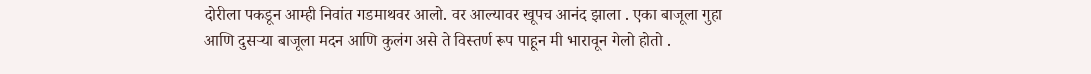दोरीला पकडून आम्ही निवांत गडमाथवर आलो. वर आल्यावर खूपच आनंद झाला . एका बाजूला गुहा आणि दुसऱ्या बाजूला मदन आणि कुलंग असे ते विस्तर्ण रूप पाहून मी भारावून गेलो होतो .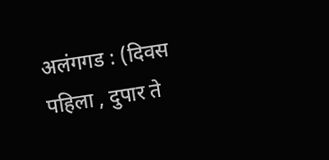अलंगगड : (दिवस पहिला , दुपार ते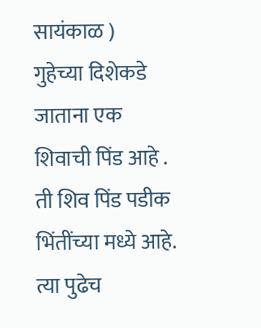सायंकाळ )
गुहेच्या दिशेकडे जाताना एक शिवाची पिंड आहे . ती शिव पिंड पडीक भिंतींच्या मध्ये आहे. त्या पुढेच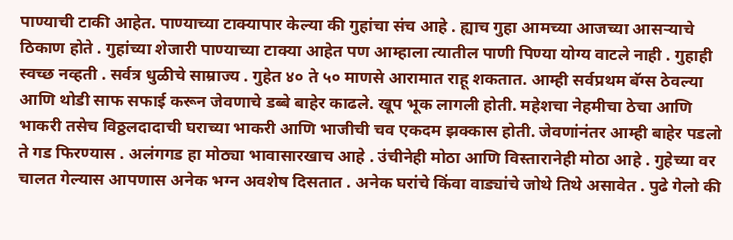पाण्याची टाकी आहेत. पाण्याच्या टाक्यापार केल्या की गुहांचा संच आहे . ह्याच गुहा आमच्या आजच्या आसऱ्याचे ठिकाण होते . गुहांच्या शेजारी पाण्याच्या टाक्या आहेत पण आम्हाला त्यातील पाणी पिण्या योग्य वाटले नाही . गुहाही स्वच्छ नव्हती . सर्वत्र धुळीचे साम्राज्य . गुहेत ४० ते ५० माणसे आरामात राहू शकतात. आम्ही सर्वप्रथम बॅग्स ठेवल्या आणि थोडी साफ सफाई करून जेवणाचे डब्बे बाहेर काढले. खूप भूक लागली होती. महेशचा नेहमीचा ठेचा आणि भाकरी तसेच विठ्ठलदादाची घराच्या भाकरी आणि भाजीची चव एकदम झक्कास होती. जेवणांनंतर आम्ही बाहेर पडलो ते गड फिरण्यास . अलंगगड हा मोठ्या भावासारखाच आहे . उंचीनेही मोठा आणि विस्तारानेही मोठा आहे . गुहेच्या वर चालत गेल्यास आपणास अनेक भग्न अवशेष दिसतात . अनेक घरांचे किंवा वाड्यांचे जोथे तिथे असावेत . पुढे गेलो की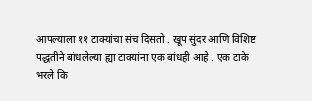आपल्याला ११ टाक्यांचा संच दिसतो . खूप सुंदर आणि विशिष्ट पद्धतीने बांधलेल्या ह्या टाक्यांना एक बांधही आहे . एक टाके भरले कि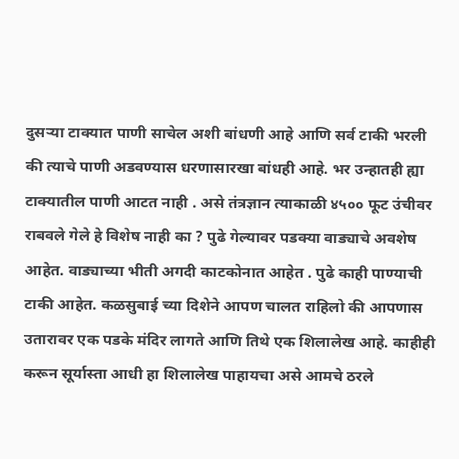दुसऱ्या टाक्यात पाणी साचेल अशी बांधणी आहे आणि सर्व टाकी भरली की त्याचे पाणी अडवण्यास धरणासारखा बांधही आहे. भर उन्हातही ह्या टाक्यातील पाणी आटत नाही . असे तंत्रज्ञान त्याकाळी ४५०० फूट उंचीवर राबवले गेले हे विशेष नाही का ? पुढे गेल्यावर पडक्या वाड्याचे अवशेष आहेत. वाड्याच्या भीती अगदी काटकोनात आहेत . पुढे काही पाण्याची टाकी आहेत. कळसुबाई च्या दिशेने आपण चालत राहिलो की आपणास उतारावर एक पडके मंदिर लागते आणि तिथे एक शिलालेख आहे. काहीही करून सूर्यास्ता आधी हा शिलालेख पाहायचा असे आमचे ठरले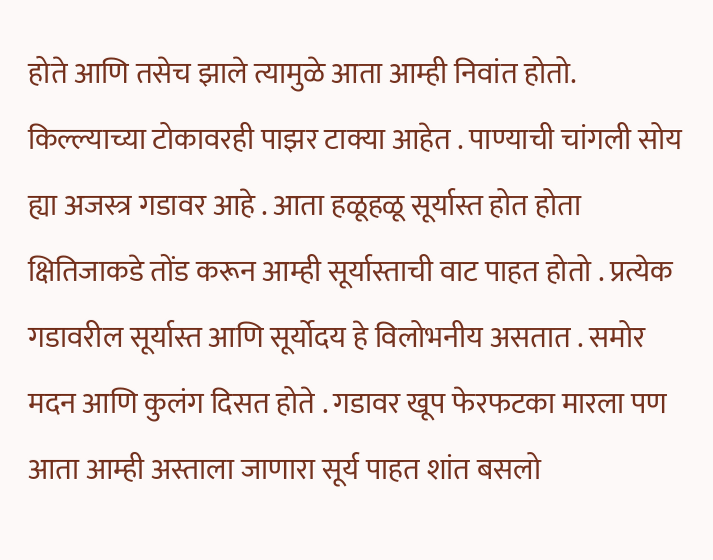होते आणि तसेच झाले त्यामुळे आता आम्ही निवांत होतो. किल्ल्याच्या टोकावरही पाझर टाक्या आहेत . पाण्याची चांगली सोय ह्या अजस्त्र गडावर आहे . आता हळूहळू सूर्यास्त होत होता क्षितिजाकडे तोंड करून आम्ही सूर्यास्ताची वाट पाहत होतो . प्रत्येक गडावरील सूर्यास्त आणि सूर्योदय हे विलोभनीय असतात . समोर मदन आणि कुलंग दिसत होते . गडावर खूप फेरफटका मारला पण आता आम्ही अस्ताला जाणारा सूर्य पाहत शांत बसलो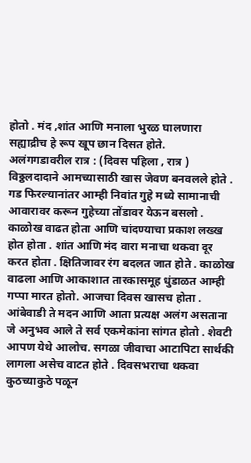होतो . मंद ,शांत आणि मनाला भुरळ घालणारा सह्याद्रीच हे रूप खूप छान दिसत होते.
अलंगगडावरील रात्र : (दिवस पहिला , रात्र )
विठ्ठलदादाने आमच्यासाठी खास जेवण बनवलले होते . गड फिरल्यानांतर आम्ही निवांत गुहे मध्ये सामानाची आवारावर करून गुहेच्या तोंडावर येऊन बसलो . काळोख वाढत होता आणि चांदण्याचा प्रकाश लख्ख होत होता . शांत आणि मंद वारा मनाचा थकवा दूर करत होता . क्षितिजावर रंग बदलत जात होते . काळोख वाढला आणि आकाशात तारकासमूह धुंडाळत आम्ही गप्पा मारत होतो. आजचा दिवस खासच होता . आंबेवाडी ते मदन आणि आता प्रत्यक्ष अलंग असताना जे अनुभव आले ते सर्व एकमेकांना सांगत होतो . शेवटी आपण येथे आलोच. सगळा जीवाचा आटापिटा सार्थकी लागला असेच वाटत होते . दिवसभराचा थकवा कुठच्याकुठे पळून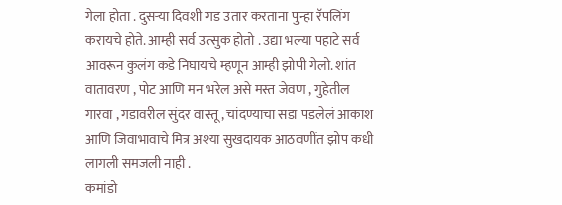गेला होता . दुसऱ्या दिवशी गड उतार करताना पुन्हा रॅपलिंग करायचे होते. आम्ही सर्व उत्सुक होतो . उद्या भल्या पहाटे सर्व आवरून कुलंग कडे निघायचे म्हणून आम्ही झोपी गेलो. शांत वातावरण , पोट आणि मन भरेल असे मस्त जेवण , गुहेतील गारवा , गडावरील सुंदर वास्तू , चांदण्याचा सडा पडलेलं आकाश आणि जिवाभावाचे मित्र अश्या सुखदायक आठवणींत झोप कधी लागली समजली नाही .
कमांडो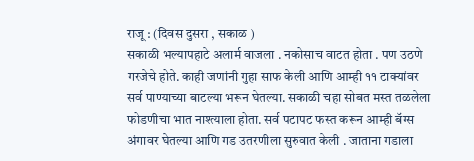राजू : (दिवस दुसरा , सकाळ )
सकाळी भल्यापहाटे अलार्म वाजला . नकोसाच वाटत होता . पण उठणे गरजेचे होते. काही जणांनी गुहा साफ केली आणि आम्ही ११ टाक्यांवर सर्व पाण्याच्या बाटल्या भरून घेतल्या. सकाळी चहा सोबत मस्त तळलेला फोडणीचा भात नाश्त्याला होता. सर्व पटापट फस्त करून आम्ही बॅग्स अंगावर घेतल्या आणि गड उतरणीला सुरुवात केली . जाताना गडाला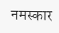नमस्कार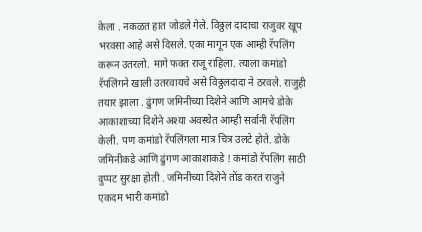केला . नकळत हात जोडले गेले. विठ्ठल दादाचा राजुवर खूप भरवसा आहे असे दिसले. एका मागून एक आम्ही रॅपलिंग करून उतरलो. मागे फक्त राजू राहिला. त्याला कमांडो रॅपलिंगने खाली उतरवायचे असे विठ्ठलदादा ने ठरवले. राजुही तयार झाला . ढुंगण जमिनीच्या दिशेने आणि आमचे डोके आकाशाच्या दिशेने अश्या अवस्थेत आम्ही सर्वानी रॅपलिंग केली. पण कमांडो रॅपलिंगला मात्र चित्र उलटे होते. डोके जमिनीकडे आणि ढुंगण आकाशाकडे ! कमांडो रॅपलिंग साठी दुप्पट सुरक्षा होती . जमिनीच्या दिशेने तोंड करत राजुने एकदम भारी कमांडो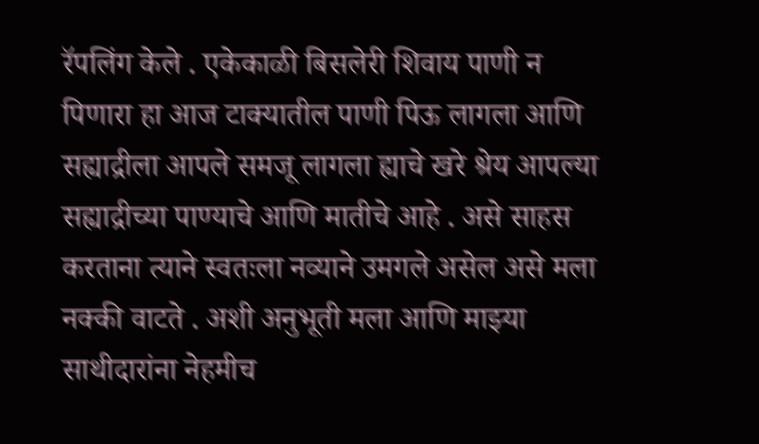रॅपलिंग केले . एकेकाळी बिसलेरी शिवाय पाणी न पिणारा हा आज टाक्यातील पाणी पिऊ लागला आणि सह्याद्रीला आपले समजू लागला ह्याचे खरे श्रेय आपल्या सह्याद्रीच्या पाण्याचे आणि मातीचे आहे . असे साहस करताना त्याने स्वतःला नव्याने उमगले असेल असे मला नक्की वाटते . अशी अनुभूती मला आणि माझ्या साथीदारांना नेहमीच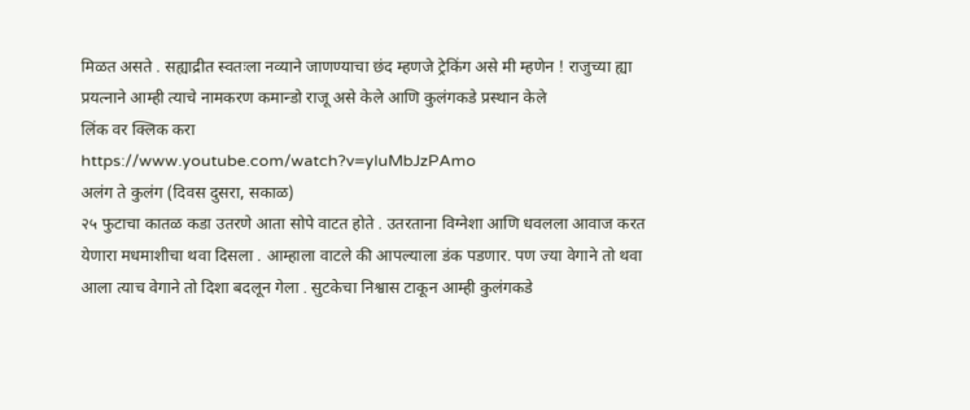मिळत असते . सह्याद्रीत स्वतःला नव्याने जाणण्याचा छंद म्हणजे ट्रेकिंग असे मी म्हणेन ! राजुच्या ह्या प्रयत्नाने आम्ही त्याचे नामकरण कमान्डो राजू असे केले आणि कुलंगकडे प्रस्थान केले
लिंक वर क्लिक करा
https://www.youtube.com/watch?v=yluMbJzPAmo
अलंग ते कुलंग (दिवस दुसरा, सकाळ)
२५ फुटाचा कातळ कडा उतरणे आता सोपे वाटत होते . उतरताना विग्नेशा आणि धवलला आवाज करत येणारा मधमाशीचा थवा दिसला . आम्हाला वाटले की आपल्याला डंक पडणार. पण ज्या वेगाने तो थवा आला त्याच वेगाने तो दिशा बदलून गेला . सुटकेचा निश्वास टाकून आम्ही कुलंगकडे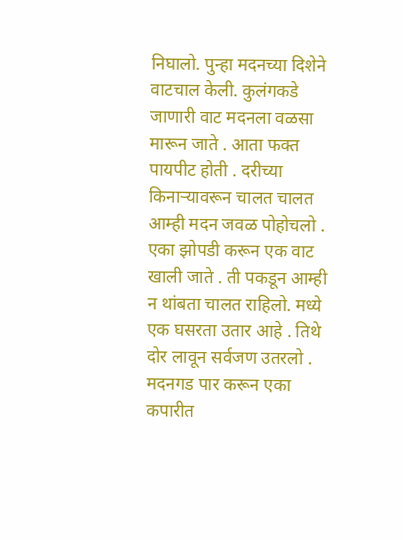निघालो. पुन्हा मदनच्या दिशेने वाटचाल केली. कुलंगकडे जाणारी वाट मदनला वळसा मारून जाते . आता फक्त पायपीट होती . दरीच्या किनाऱ्यावरून चालत चालत आम्ही मदन जवळ पोहोचलो . एका झोपडी करून एक वाट खाली जाते . ती पकडून आम्ही न थांबता चालत राहिलो. मध्ये एक घसरता उतार आहे . तिथे दोर लावून सर्वजण उतरलो . मदनगड पार करून एका कपारीत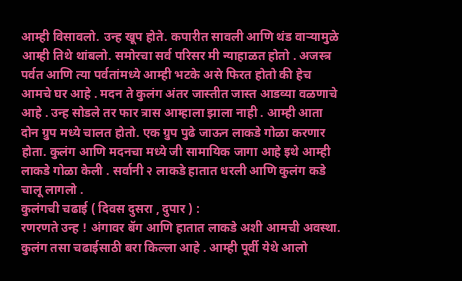आम्ही विसावलो. उन्ह खूप होते. कपारीत सावली आणि थंड वाऱ्यामुळे आम्ही तिथे थांबलो. समोरचा सर्व परिसर मी न्याहाळत होतो . अजस्त्र पर्वत आणि त्या पर्वतांमध्ये आम्ही भटके असे फिरत होतो की हेच आमचे घर आहे . मदन ते कुलंग अंतर जास्तीत जास्त आडव्या वळणाचे आहे . उन्ह सोडले तर फार त्रास आम्हाला झाला नाही . आम्ही आता दोन ग्रुप मध्ये चालत होतो. एक ग्रुप पुढे जाऊन लाकडे गोळा करणार होता. कुलंग आणि मदनचा मध्ये जी सामायिक जागा आहे इथे आम्ही लाकडे गोळा केली . सर्वानी २ लाकडे हातात धरली आणि कुलंग कडे चालू लागलो .
कुलंगची चढाई ( दिवस दुसरा , दुपार ) :
रणरणते उन्ह ! अंगावर बॅग आणि हातात लाकडे अशी आमची अवस्था. कुलंग तसा चढाईसाठी बरा किल्ला आहे . आम्ही पूर्वी येथे आलो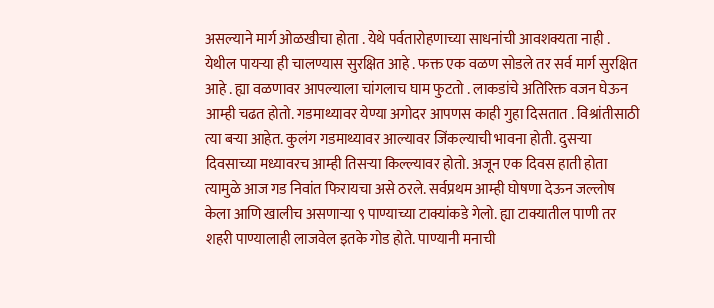असल्याने मार्ग ओळखीचा होता . येथे पर्वतारोहणाच्या साधनांची आवशक्यता नाही . येथील पायऱ्या ही चालण्यास सुरक्षित आहे . फक्त एक वळण सोडले तर सर्व मार्ग सुरक्षित आहे . ह्या वळणावर आपल्याला चांगलाच घाम फुटतो . लाकडांचे अतिरिक्त वजन घेऊन आम्ही चढत होतो. गडमाथ्यावर येण्या अगोदर आपणस काही गुहा दिसतात . विश्रांतीसाठी त्या बऱ्या आहेत. कुलंग गडमाथ्यावर आल्यावर जिंकल्याची भावना होती. दुसऱ्या दिवसाच्या मध्यावरच आम्ही तिसऱ्या किल्ल्यावर होतो. अजून एक दिवस हाती होता त्यामुळे आज गड निवांत फिरायचा असे ठरले. सर्वप्रथम आम्ही घोषणा देऊन जल्लोष केला आणि खालीच असणाऱ्या ९ पाण्याच्या टाक्यांकडे गेलो. ह्या टाक्यातील पाणी तर शहरी पाण्यालाही लाजवेल इतके गोड होते. पाण्यानी मनाची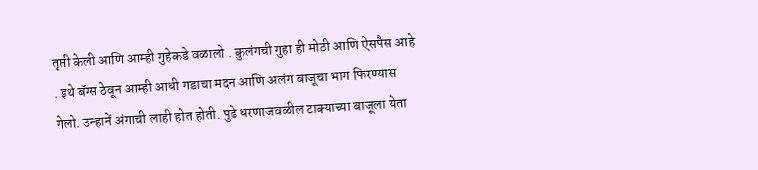तृप्ती केली आणि आम्ही गुहेकडे वळालो . कुलंगची गुहा ही मोठी आणि ऐसपैस आहे . इथे बॅग्स ठेवून आम्ही आधी गडाचा मदन आणि अलंग बाजूचा भाग फिरण्यास गेलो. उन्हानें अंगाची लाही होत होती. पुढे धरणाजवळील टाक्याच्या बाजूला येता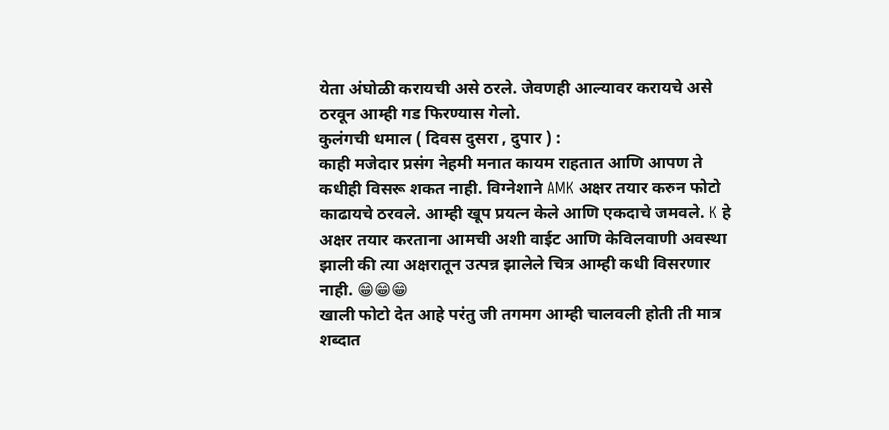येता अंघोळी करायची असे ठरले. जेवणही आल्यावर करायचे असे ठरवून आम्ही गड फिरण्यास गेलो.
कुलंगची धमाल ( दिवस दुसरा , दुपार ) :
काही मजेदार प्रसंग नेहमी मनात कायम राहतात आणि आपण ते कधीही विसरू शकत नाही. विग्नेशाने AMK अक्षर तयार करुन फोटो काढायचे ठरवले. आम्ही खूप प्रयत्न केले आणि एकदाचे जमवले. K हे अक्षर तयार करताना आमची अशी वाईट आणि केविलवाणी अवस्था झाली की त्या अक्षरातून उत्पन्न झालेले चित्र आम्ही कधी विसरणार नाही. 😁😁😁
खाली फोटो देत आहे परंतु जी तगमग आम्ही चालवली होती ती मात्र शब्दात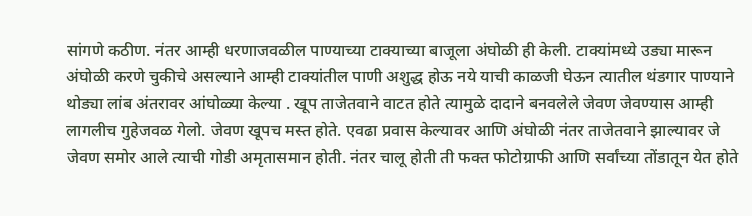सांगणे कठीण. नंतर आम्ही धरणाजवळील पाण्याच्या टाक्याच्या बाजूला अंघोळी ही केली. टाक्यांमध्ये उड्या मारून अंघोळी करणे चुकीचे असल्याने आम्ही टाक्यांतील पाणी अशुद्ध होऊ नये याची काळजी घेऊन त्यातील थंडगार पाण्याने थोड्या लांब अंतरावर आंघोळ्या केल्या . खूप ताजेतवाने वाटत होते त्यामुळे दादाने बनवलेले जेवण जेवण्यास आम्ही लागलीच गुहेजवळ गेलो. जेवण खूपच मस्त होते. एवढा प्रवास केल्यावर आणि अंघोळी नंतर ताजेतवाने झाल्यावर जे जेवण समोर आले त्याची गोडी अमृतासमान होती. नंतर चालू होती ती फक्त फोटोग्राफी आणि सर्वांच्या तोंडातून येत होते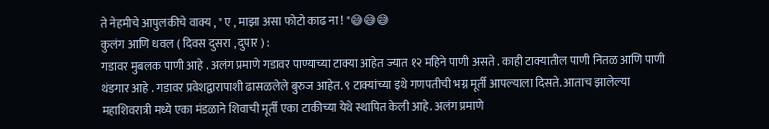ते नेहमीचे आपुलकीचे वाक्य , " ए , माझा असा फोटो काढ ना ! "😅😅😅
कुलंग आणि धवल ( दिवस दुसरा , दुपार ) :
गडावर मुबलक पाणी आहे . अलंग प्रमाणे गडावर पाण्याच्या टाक्या आहेत ज्यात १२ महिने पाणी असते . काही टाक्यातील पाणी नितळ आणि पाणी थंडगार आहे . गडावर प्रवेशद्वारापाशी ढासळलेले बुरुज आहेत. ९ टाक्यांच्या इथे गणपतीची भग्न मूर्ती आपल्याला दिसते. आताच झालेल्या महाशिवरात्री मध्ये एका मंडळाने शिवाची मूर्ती एका टाकीच्या येथे स्थापित केली आहे. अलंग प्रमाणे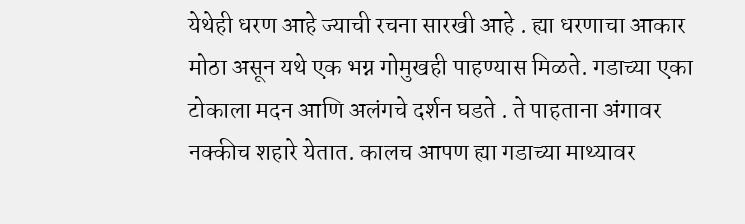येथेही धरण आहे ज्याची रचना सारखी आहे . ह्या धरणाचा आकार मोठा असून यथे एक भग्न गोमुखही पाहण्यास मिळते. गडाच्या एका टोकाला मदन आणि अलंगचे दर्शन घडते . ते पाहताना अंगावर नक्कीच शहारे येतात. कालच आपण ह्या गडाच्या माथ्यावर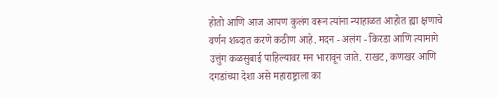होतो आणि आज आपण कुलंग वरून त्यांना न्याहाळत आहोत ह्या क्षणाचे वर्णन शब्दात करणे कठीण आहे. मदन - अलंग - किरडा आणि त्यामागे उत्तुंग कळसुबाई पाहिल्यावर मन भारावून जाते. राखट, कणखर आणि दगडांच्या देशा असे महाराष्ट्राला का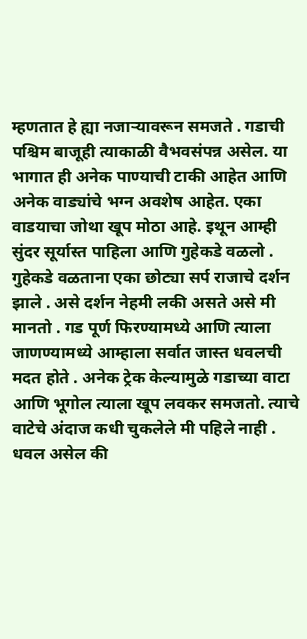म्हणतात हे ह्या नजाऱ्यावरून समजते . गडाची पश्चिम बाजूही त्याकाळी वैभवसंपन्न असेल. या भागात ही अनेक पाण्याची टाकी आहेत आणि अनेक वाड्यांचे भग्न अवशेष आहेत. एका वाडयाचा जोथा खूप मोठा आहे. इथून आम्ही सुंदर सूर्यास्त पाहिला आणि गुहेकडे वळलो . गुहेकडे वळताना एका छोट्या सर्प राजाचे दर्शन झाले . असे दर्शन नेहमी लकी असते असे मी मानतो . गड पूर्ण फिरण्यामध्ये आणि त्याला जाणण्यामध्ये आम्हाला सर्वात जास्त धवलची मदत होते . अनेक ट्रेक केल्यामुळे गडाच्या वाटा आणि भूगोल त्याला खूप लवकर समजतो. त्याचे वाटेचे अंदाज कधी चुकलेले मी पहिले नाही . धवल असेल की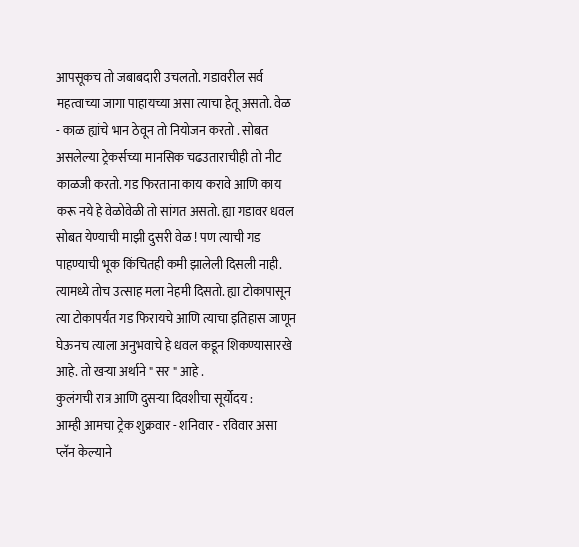आपसूकच तो जबाबदारी उचलतो. गडावरील सर्व महत्वाच्या जागा पाहायच्या असा त्याचा हेतू असतो. वेळ - काळ ह्यांचे भान ठेवून तो नियोजन करतो . सोबत असलेल्या ट्रेकर्सच्या मानसिक चढउताराचीही तो नीट काळजी करतो. गड फिरताना काय करावे आणि काय करू नये हे वेळोवेळी तो सांगत असतो. ह्या गडावर धवल सोबत येण्याची माझी दुसरी वेळ ! पण त्याची गड पाहण्याची भूक किंचितही कमी झालेली दिसली नाही. त्यामध्ये तोच उत्साह मला नेहमी दिसतो. ह्या टोकापासून त्या टोकापर्यंत गड फिरायचे आणि त्याचा इतिहास जाणून घेऊनच त्याला अनुभवाचे हे धवल कडून शिकण्यासारखे आहे. तो खऱ्या अर्थाने " सर " आहे .
कुलंगची रात्र आणि दुसऱ्या दिवशीचा सूर्योदय :
आम्ही आमचा ट्रेक शुक्रवार - शनिवार - रविवार असा प्लॅन केल्याने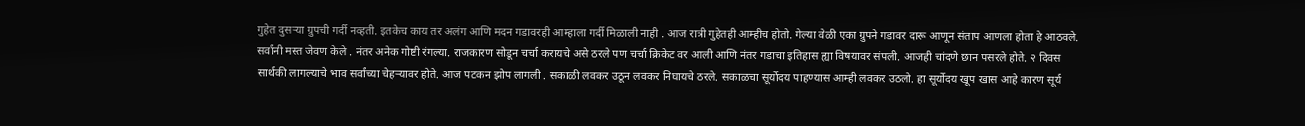गुहेत दुसऱ्या ग्रुपची गर्दी नव्हती. इतकेच काय तर अलंग आणि मदन गडावरही आम्हाला गर्दी मिळाली नाही . आज रात्री गुहेतही आम्हीच होतो. गेल्या वेळी एका ग्रुपने गडावर दारू आणून संताप आणला होता हे आठवले. सर्वांनी मस्त जेवण केले . नंतर अनेक गोष्टी रंगल्या. राजकारण सोडून चर्चा करायचे असे ठरले पण चर्चा क्रिकेट वर आली आणि नंतर गडाचा इतिहास ह्या विषयावर संपली. आजही चांदणे छान पसरले होते. २ दिवस सार्थकी लागल्याचे भाव सर्वांच्या चेहऱ्यावर होते. आज पटकन झोप लागली . सकाळी लवकर उठून लवकर निघायचे ठरले. सकाळचा सूर्योदय पाहण्यास आम्ही लवकर उठलो. हा सूर्योदय खूप खास आहे कारण सूर्य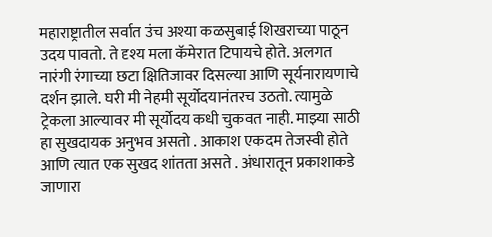महाराष्ट्रातील सर्वात उंच अश्या कळसुबाई शिखराच्या पाठून उदय पावतो. ते दृश्य मला कॅमेरात टिपायचे होते. अलगत नारंगी रंगाच्या छटा क्षितिजावर दिसल्या आणि सूर्यनारायणाचे दर्शन झाले. घरी मी नेहमी सूर्योदयानंतरच उठतो. त्यामुळे ट्रेकला आल्यावर मी सूर्योदय कधी चुकवत नाही. माझ्या साठी हा सुखदायक अनुभव असतो . आकाश एकदम तेजस्वी होते आणि त्यात एक सुखद शांतता असते . अंधारातून प्रकाशाकडे जाणारा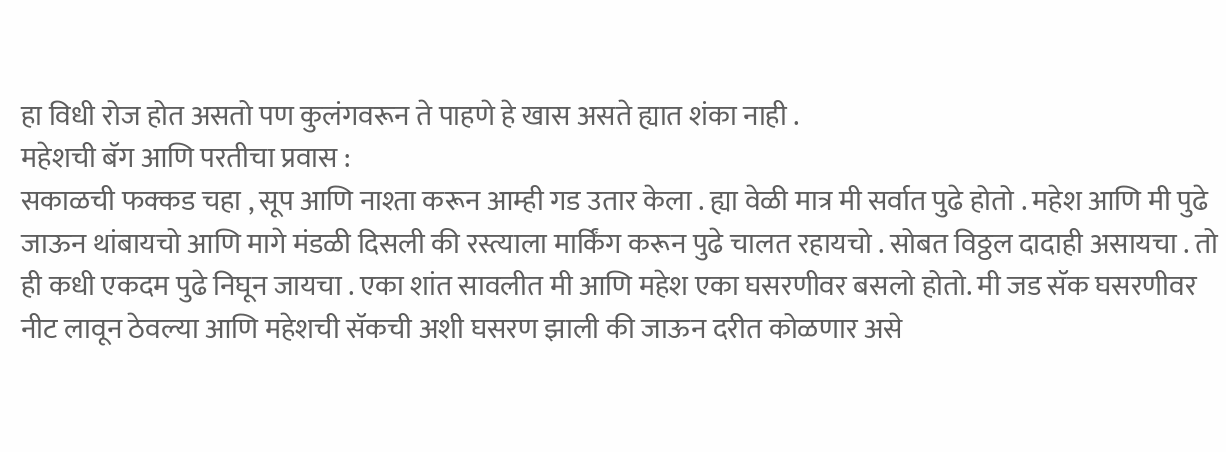हा विधी रोज होत असतो पण कुलंगवरून ते पाहणे हे खास असते ह्यात शंका नाही .
महेशची बॅग आणि परतीचा प्रवास :
सकाळची फक्कड चहा , सूप आणि नाश्ता करून आम्ही गड उतार केला . ह्या वेळी मात्र मी सर्वात पुढे होतो . महेश आणि मी पुढे जाऊन थांबायचो आणि मागे मंडळी दिसली की रस्त्याला मार्किंग करून पुढे चालत रहायचो . सोबत विठ्ठल दादाही असायचा . तो ही कधी एकदम पुढे निघून जायचा . एका शांत सावलीत मी आणि महेश एका घसरणीवर बसलो होतो. मी जड सॅक घसरणीवर नीट लावून ठेवल्या आणि महेशची सॅकची अशी घसरण झाली की जाऊन दरीत कोळणार असे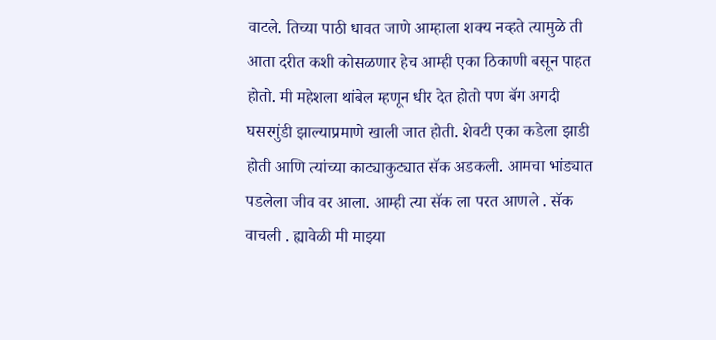वाटले. तिच्या पाठी धावत जाणे आम्हाला शक्य नव्हते त्यामुळे ती आता दरीत कशी कोसळणार हेच आम्ही एका ठिकाणी बसून पाहत होतो. मी महेशला थांबेल म्हणून धीर देत होतो पण बॅग अगदी घसरगुंडी झाल्याप्रमाणे खाली जात होती. शेवटी एका कडेला झाडी होती आणि त्यांच्या काट्याकुट्यात सॅक अडकली. आमचा भांड्यात पडलेला जीव वर आला. आम्ही त्या सॅक ला परत आणले . सॅक वाचली . ह्यावेळी मी माझ्या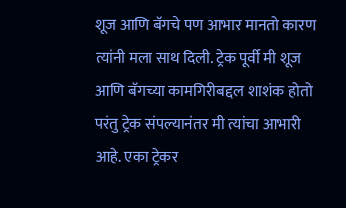शूज आणि बॅगचे पण आभार मानतो कारण त्यांनी मला साथ दिली. ट्रेक पूर्वी मी शूज आणि बॅगच्या कामगिरीबद्दल शाशंक होतो परंतु ट्रेक संपल्यानंतर मी त्यांचा आभारी आहे. एका ट्रेकर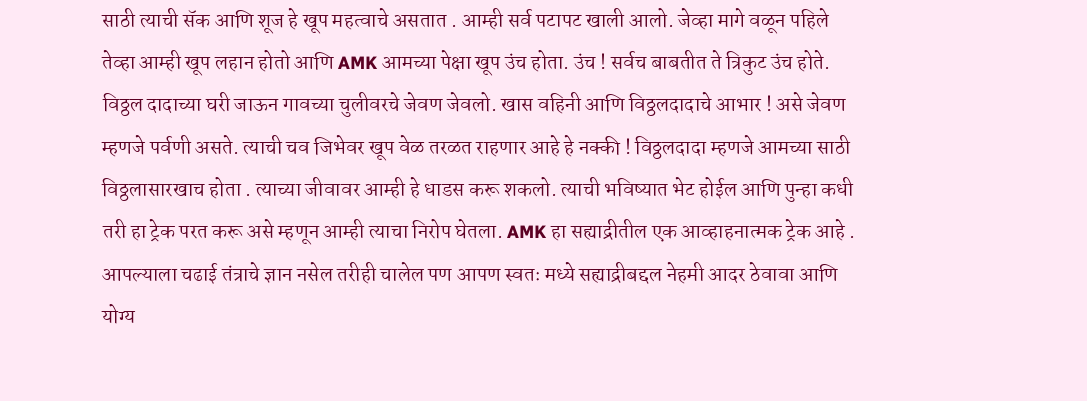साठी त्याची सॅक आणि शूज हे खूप महत्वाचे असतात . आम्ही सर्व पटापट खाली आलो. जेव्हा मागे वळून पहिले तेव्हा आम्ही खूप लहान होतो आणि AMK आमच्या पेक्षा खूप उंच होता. उंच ! सर्वच बाबतीत ते त्रिकुट उंच होते. विठ्ठल दादाच्या घरी जाऊन गावच्या चुलीवरचे जेवण जेवलो. खास वहिनी आणि विठ्ठलदादाचे आभार ! असे जेवण म्हणजे पर्वणी असते. त्याची चव जिभेवर खूप वेळ तरळत राहणार आहे हे नक्की ! विठ्ठलदादा म्हणजे आमच्या साठी विठ्ठलासारखाच होता . त्याच्या जीवावर आम्ही हे धाडस करू शकलो. त्याची भविष्यात भेट होईल आणि पुन्हा कधी तरी हा ट्रेक परत करू असे म्हणून आम्ही त्याचा निरोप घेतला. AMK हा सह्याद्रीतील एक आव्हाहनात्मक ट्रेक आहे . आपल्याला चढाई तंत्राचे ज्ञान नसेल तरीही चालेल पण आपण स्वतः मध्ये सह्याद्रीबद्दल नेहमी आदर ठेवावा आणि योग्य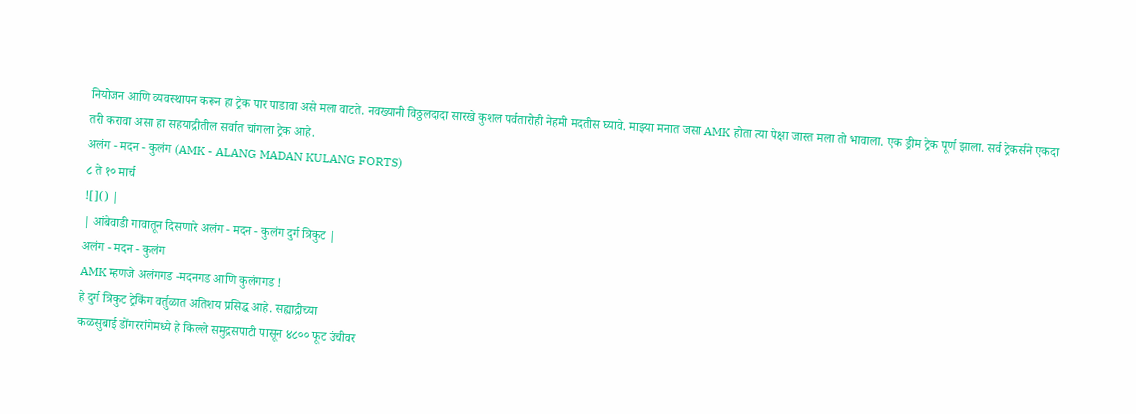नियोजन आणि व्यवस्थापन करून हा ट्रेक पार पाडावा असे मला वाटते. नवख्यानी विठ्ठलदादा सारखे कुशल पर्वतारोही नेहमी मदतीस घ्यावे. माझ्या मनात जसा AMK होता त्या पेक्षा जास्त मला तो भावाला. एक ड्रीम ट्रेक पूर्ण झाला. सर्व ट्रेकर्सने एकदा तरी करावा असा हा सहयाद्रीतील सर्वात चांगला ट्रेक आहे.
अलंग - मदन - कुलंग (AMK - ALANG MADAN KULANG FORTS)
८ ते १० मार्च
![]() |
| आंबेवाडी गावातून दिसणारे अलंग - मदन - कुलंग दुर्ग त्रिकुट |
अलंग - मदन - कुलंग
AMK म्हणजे अलंगगड -मदनगड आणि कुलंगगड !
हे दुर्ग त्रिकुट ट्रेकिंग वर्तुळात अतिशय प्रसिद्ध आहे. सह्याद्रीच्या
कळसुबाई डोंगररांगेमध्ये हे किल्ले समुद्रसपाटी पासून ४८०० फूट उंचीवर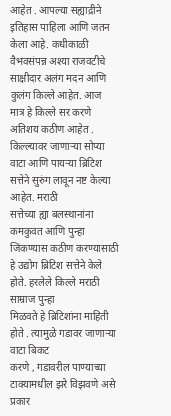आहेत . आपल्या सह्याद्रीने इतिहास पाहिला आणि जतन केला आहे. कधीकाळी
वैभवसंपन्न अश्या राजवटीचे साक्षीदार अलंग मदन आणि कुलंग किल्ले आहेत. आज
मात्र हे किल्ले सर करणे अतिशय कठीण आहेत . किल्ल्यावर जाणाऱ्या सोप्या
वाटा आणि पायऱ्या ब्रिटिश सत्तेने सुरुंग लावून नष्ट केल्या आहेत. मराठी
सत्तेच्या ह्या बलस्थानांना कमकुवत आणि पुन्हा जिंकण्यास कठीण करण्यासाठी
हे उद्योग ब्रिटिश सत्तेने केले होते. हरलेले किल्ले मराठी साम्राज पुन्हा
मिळवते हे ब्रिटिशांना माहिती होते . त्यामुळे गडावर जाणाऱ्या वाटा बिकट
करणे , गडावरील पाण्याच्या टाक्यामधील झरे विझवणे असे प्रकार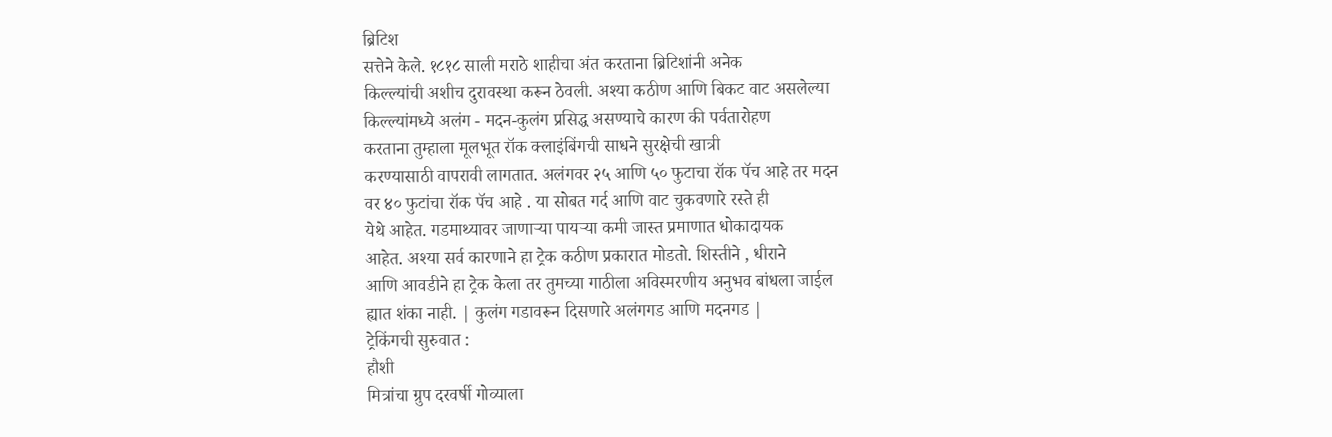ब्रिटिश
सत्तेने केले. १८१८ साली मराठे शाहीचा अंत करताना ब्रिटिशांनी अनेक
किल्ल्यांची अशीच दुरावस्था करून ठेवली. अश्या कठीण आणि बिकट वाट असलेल्या
किल्ल्यांमध्ये अलंग - मदन-कुलंग प्रसिद्ध असण्याचे कारण की पर्वतारोहण
करताना तुम्हाला मूलभूत रॉक क्लाइंबिंगची साधने सुरक्षेची खात्री
करण्यासाठी वापरावी लागतात. अलंगवर २५ आणि ५० फुटाचा रॉक पॅच आहे तर मदन
वर ४० फुटांचा रॉक पॅच आहे . या सोबत गर्द आणि वाट चुकवणारे रस्ते ही
येथे आहेत. गडमाथ्यावर जाणाऱ्या पायऱ्या कमी जास्त प्रमाणात धोकादायक
आहेत. अश्या सर्व कारणाने हा ट्रेक कठीण प्रकारात मोडतो. शिस्तीने , धीराने
आणि आवडीने हा ट्रेक केला तर तुमच्या गाठीला अविस्मरणीय अनुभव बांधला जाईल
ह्यात शंका नाही. | कुलंग गडावरून दिसणारे अलंगगड आणि मदनगड |
ट्रेकिंगची सुरुवात :
हौशी
मित्रांचा ग्रुप दरवर्षी गोव्याला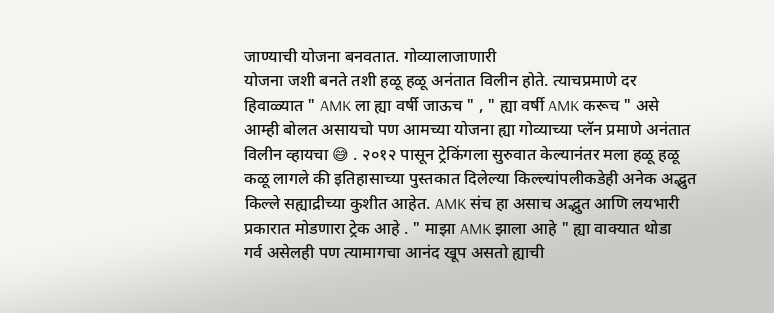जाण्याची योजना बनवतात. गोव्यालाजाणारी
योजना जशी बनते तशी हळू हळू अनंतात विलीन होते. त्याचप्रमाणे दर
हिवाळ्यात " AMK ला ह्या वर्षी जाऊच " , " ह्या वर्षी AMK करूच " असे
आम्ही बोलत असायचो पण आमच्या योजना ह्या गोव्याच्या प्लॅन प्रमाणे अनंतात
विलीन व्हायचा 😅 . २०१२ पासून ट्रेकिंगला सुरुवात केल्यानंतर मला हळू हळू
कळू लागले की इतिहासाच्या पुस्तकात दिलेल्या किल्ल्यांपलीकडेही अनेक अद्भुत
किल्ले सह्याद्रीच्या कुशीत आहेत. AMK संच हा असाच अद्भुत आणि लयभारी
प्रकारात मोडणारा ट्रेक आहे . " माझा AMK झाला आहे " ह्या वाक्यात थोडा
गर्व असेलही पण त्यामागचा आनंद खूप असतो ह्याची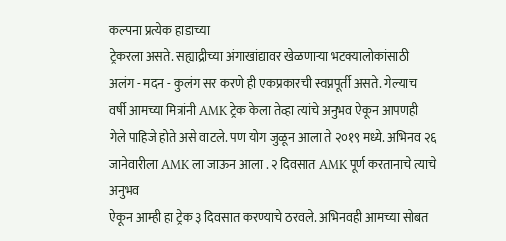कल्पना प्रत्येक हाडाच्या
ट्रेकरला असते. सह्याद्रीच्या अंगाखांद्यावर खेळणाऱ्या भटक्यालोकांसाठी
अलंग - मदन - कुलंग सर करणे ही एकप्रकारची स्वप्नपूर्ती असते. गेल्याच
वर्षी आमच्या मित्रांनी AMK ट्रेक केला तेव्हा त्यांचे अनुभव ऐकून आपणही
गेले पाहिजे होते असे वाटले. पण योग जुळून आला ते २०१९ मध्ये. अभिनव २६
जानेवारीला AMK ला जाऊन आला . २ दिवसात AMK पूर्ण करतानाचे त्याचे अनुभव
ऐकून आम्ही हा ट्रेक ३ दिवसात करण्याचे ठरवले. अभिनवही आमच्या सोबत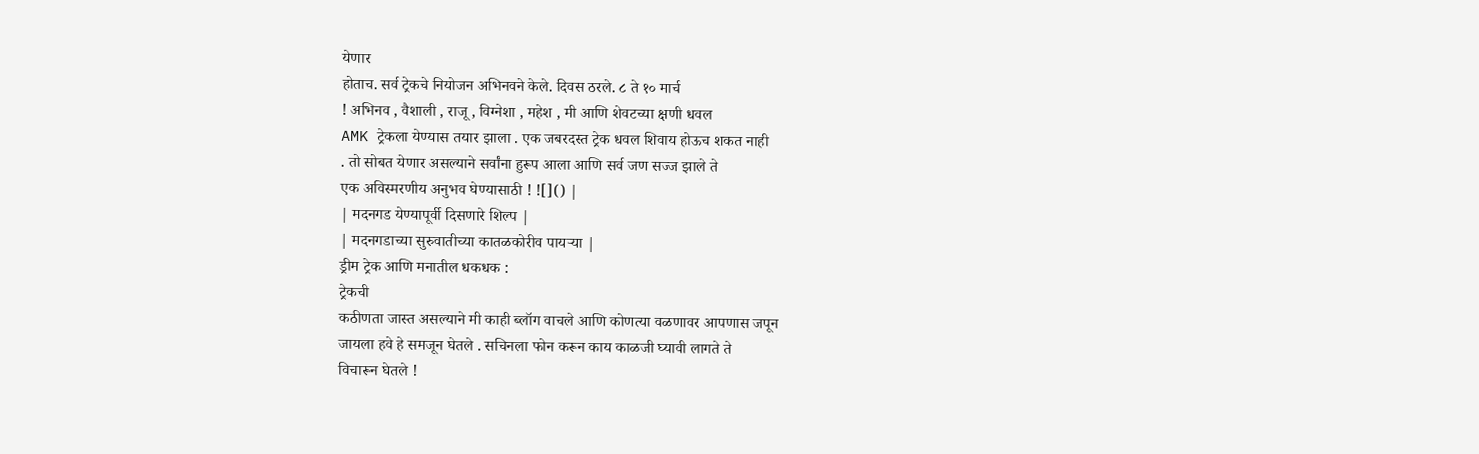येणार
होताच. सर्व ट्रेकचे नियोजन अभिनवने केले. दिवस ठरले. ८ ते १० मार्च
! अभिनव , वैशाली , राजू , विग्नेशा , महेश , मी आणि शेवटच्या क्षणी धवल
AMK ट्रेकला येण्यास तयार झाला . एक जबरदस्त ट्रेक धवल शिवाय होऊच शकत नाही
. तो सोबत येणार असल्याने सर्वांना हुरूप आला आणि सर्व जण सज्ज झाले ते
एक अविस्मरणीय अनुभव घेण्यासाठी ! ![]() |
| मदनगड येण्यापूर्वी दिसणारे शिल्प |
| मदनगडाच्या सुरुवातीच्या कातळकोरीव पायऱ्या |
ड्रीम ट्रेक आणि मनातील धकधक :
ट्रेकची
कठीणता जास्त असल्याने मी काही ब्लॉग वाचले आणि कोणत्या वळणावर आपणास जपून
जायला हवे हे समजून घेतले . सचिनला फोन करून काय काळजी घ्यावी लागते ते
विचारून घेतले !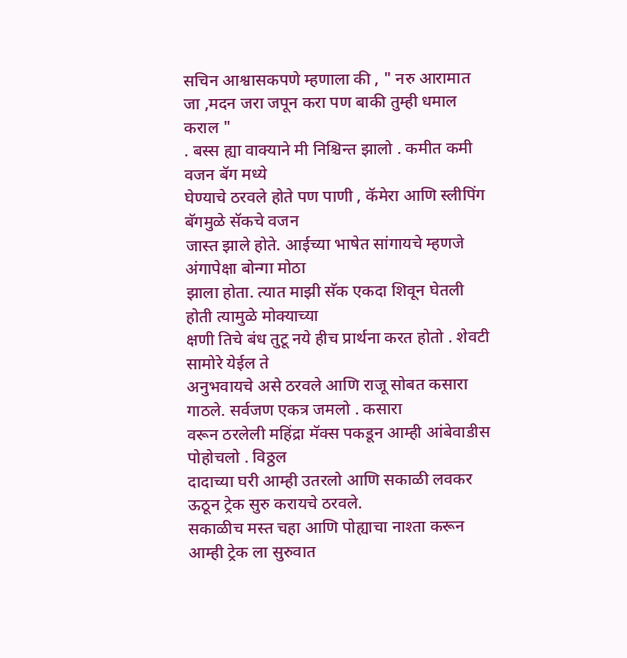सचिन आश्वासकपणे म्हणाला की , " नरु आरामात जा ,मदन जरा जपून करा पण बाकी तुम्ही धमाल कराल "
. बस्स ह्या वाक्याने मी निश्चिन्त झालो . कमीत कमी वजन बॅग मध्ये
घेण्याचे ठरवले होते पण पाणी , कॅमेरा आणि स्लीपिंग बॅगमुळे सॅकचे वजन
जास्त झाले होते. आईच्या भाषेत सांगायचे म्हणजे अंगापेक्षा बोन्गा मोठा
झाला होता. त्यात माझी सॅक एकदा शिवून घेतली होती त्यामुळे मोक्याच्या
क्षणी तिचे बंध तुटू नये हीच प्रार्थना करत होतो . शेवटी सामोरे येईल ते
अनुभवायचे असे ठरवले आणि राजू सोबत कसारा गाठले. सर्वजण एकत्र जमलो . कसारा
वरून ठरलेली महिंद्रा मॅक्स पकडून आम्ही आंबेवाडीस पोहोचलो . विठ्ठल
दादाच्या घरी आम्ही उतरलो आणि सकाळी लवकर ऊठून ट्रेक सुरु करायचे ठरवले.
सकाळीच मस्त चहा आणि पोह्याचा नाश्ता करून आम्ही ट्रेक ला सुरुवात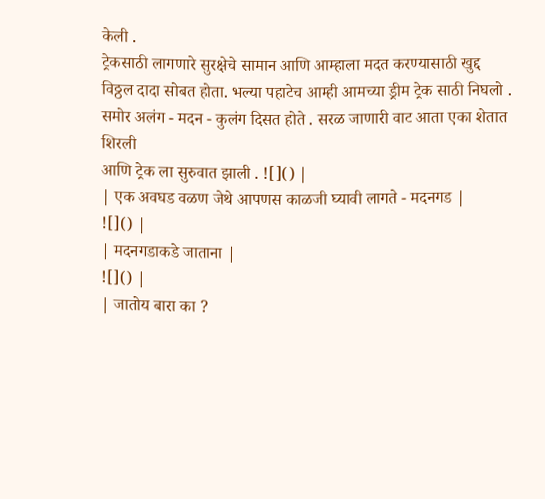केली .
ट्रेकसाठी लागणारे सुरक्षेचे सामान आणि आम्हाला मदत करण्यासाठी खुद्द
विठ्ठल दादा सोबत होता. भल्या पहाटेच आम्ही आमच्या ड्रीम ट्रेक साठी निघलो .
समोर अलंग - मदन - कुलंग दिसत होते . सरळ जाणारी वाट आता एका शेतात शिरली
आणि ट्रेक ला सुरुवात झाली . ![]() |
| एक अवघड वळण जेथे आपणस काळजी घ्यावी लागते - मदनगड |
![]() |
| मदनगडाकडे जाताना |
![]() |
| जातोय बारा का ?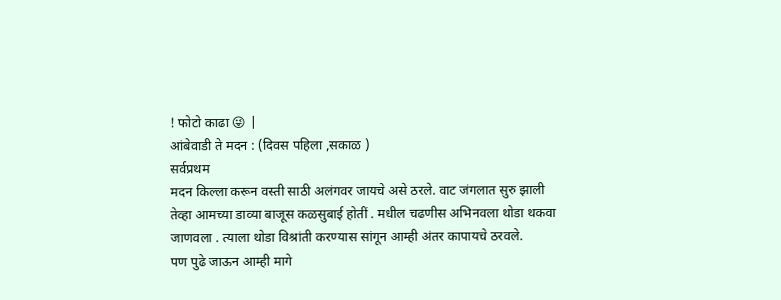! फोटो काढा 😜 |
आंबेवाडी ते मदन : (दिवस पहिला ,सकाळ )
सर्वप्रथम
मदन किल्ला करून वस्ती साठी अलंगवर जायचे असे ठरले. वाट जंगलात सुरु झाली
तेव्हा आमच्या डाव्या बाजूस कळसुबाई होतीं . मधील चढणीस अभिनवला थोडा थकवा
जाणवला . त्याला थोडा विश्रांती करण्यास सांगून आम्ही अंतर कापायचे ठरवले.
पण पुढे जाऊन आम्ही मागे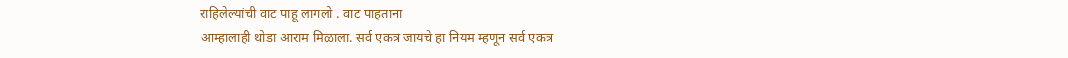राहिलेल्यांची वाट पाहू लागलो . वाट पाहताना
आम्हालाही थोडा आराम मिळाला. सर्व एकत्र जायचे हा नियम म्हणून सर्व एकत्र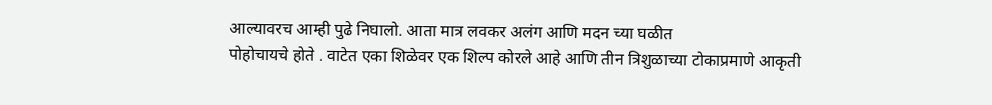आल्यावरच आम्ही पुढे निघालो. आता मात्र लवकर अलंग आणि मदन च्या घळीत
पोहोचायचे होते . वाटेत एका शिळेवर एक शिल्प कोरले आहे आणि तीन त्रिशुळाच्या टोकाप्रमाणे आकृती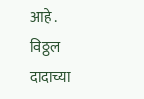आहे .
विठ्ठल दादाच्या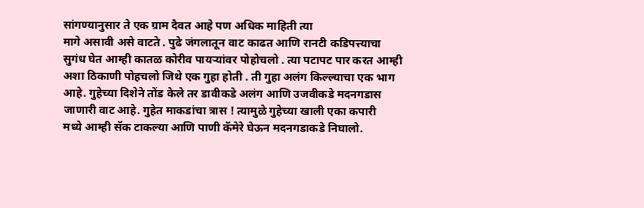सांगण्यानुसार ते एक ग्राम दैवत आहे पण अधिक माहिती त्या
मागे असावी असे वाटते . पुढे जंगलातून वाट काढत आणि रानटी कडिपत्त्याचा
सुगंध घेत आम्ही कातळ कोरीव पायऱ्यांवर पोहोचलो . त्या पटापट पार करत आम्ही
अशा ठिकाणी पोहचलो जिथे एक गुहा होती . ती गुहा अलंग किल्ल्याचा एक भाग
आहे. गुहेच्या दिशेने तोंड केले तर डावीकडे अलंग आणि उजवीकडे मदनगडास
जाणारी वाट आहे. गुहेत माकडांचा त्रास ! त्यामुळे गुहेच्या खाली एका कपारी
मध्ये आम्ही सॅक टाकल्या आणि पाणी कॅमेरे घेऊन मदनगडाकडे निघालो.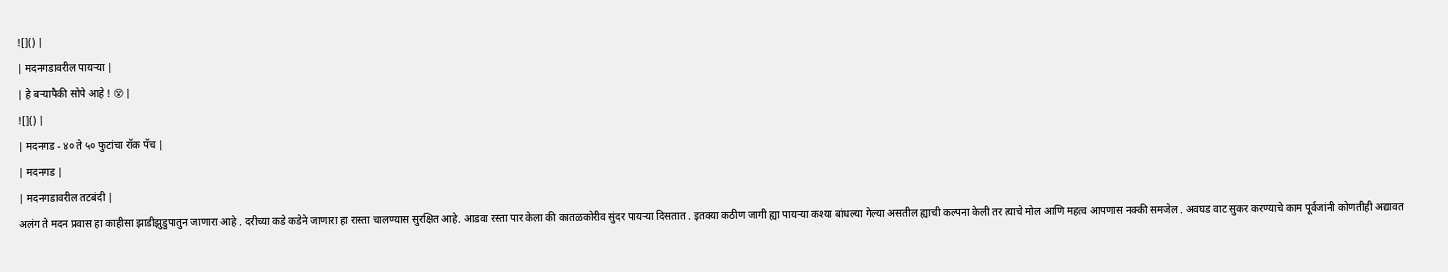![]() |
| मदनगडावरील पायऱ्या |
| हे बऱ्यापैकी सोपे आहे ! 😵 |
![]() |
| मदनगड - ४० ते ५० फुटांचा रॉक पॅच |
| मदनगड |
| मदनगडावरील तटबंदी |
अलंग ते मदन प्रवास हा काहीसा झाडीझुडुपातुन जाणारा आहे . दरीच्या कडे कडेने जाणारा हा रास्ता चालण्यास सुरक्षित आहे. आडवा रस्ता पार केला की कातळकोरीव सुंदर पायऱ्या दिसतात . इतक्या कठीण जागी ह्या पायऱ्या कश्या बांधल्या गेल्या असतील ह्याची कल्पना केली तर त्याचे मोल आणि महत्व आपणास नक्की समजेल . अवघड वाट सुकर करण्याचे काम पूर्वजांनी कोणतीही अद्यावत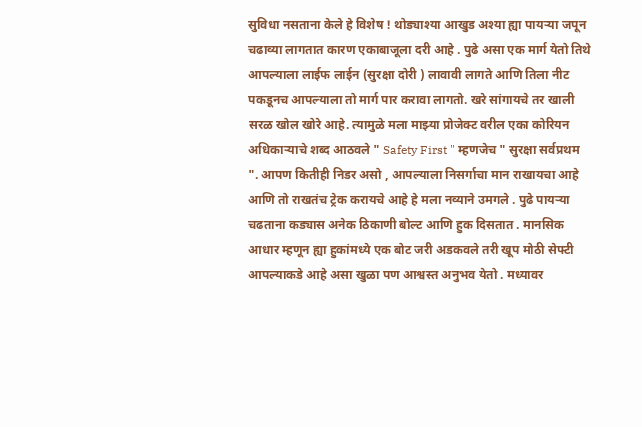सुविधा नसताना केले हे विशेष ! थोड्याश्या आखुड अश्या ह्या पायऱ्या जपून चढाव्या लागतात कारण एकाबाजूला दरी आहे . पुढे असा एक मार्ग येतो तिथे आपल्याला लाईफ लाईन (सुरक्षा दोरी ) लावावी लागते आणि तिला नीट पकडूनच आपल्याला तो मार्ग पार करावा लागतो. खरे सांगायचे तर खाली सरळ खोल खोरे आहे. त्यामुळे मला माझ्या प्रोजेक्ट वरील एका कोरियन अधिकाऱ्याचे शब्द आठवले " Safety First " म्हणजेच " सुरक्षा सर्वप्रथम ". आपण कितीही निडर असो , आपल्याला निसर्गाचा मान राखायचा आहे आणि तो राखतंच ट्रेक करायचे आहे हे मला नव्याने उमगले . पुढे पायऱ्या चढताना कड्यास अनेक ठिकाणी बोल्ट आणि हुक दिसतात . मानसिक आधार म्हणून ह्या हुकांमध्ये एक बोट जरी अडकवले तरी खूप मोठी सेफ्टी आपल्याकडे आहे असा खुळा पण आश्वस्त अनुभव येतो . मध्यावर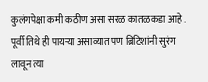कुलंगपेक्षा कमी कठीण असा सरळ कातळकडा आहे . पूर्वी तिथे ही पायऱ्या असाव्यात पण ब्रिटिशांनी सुरंग लावून त्या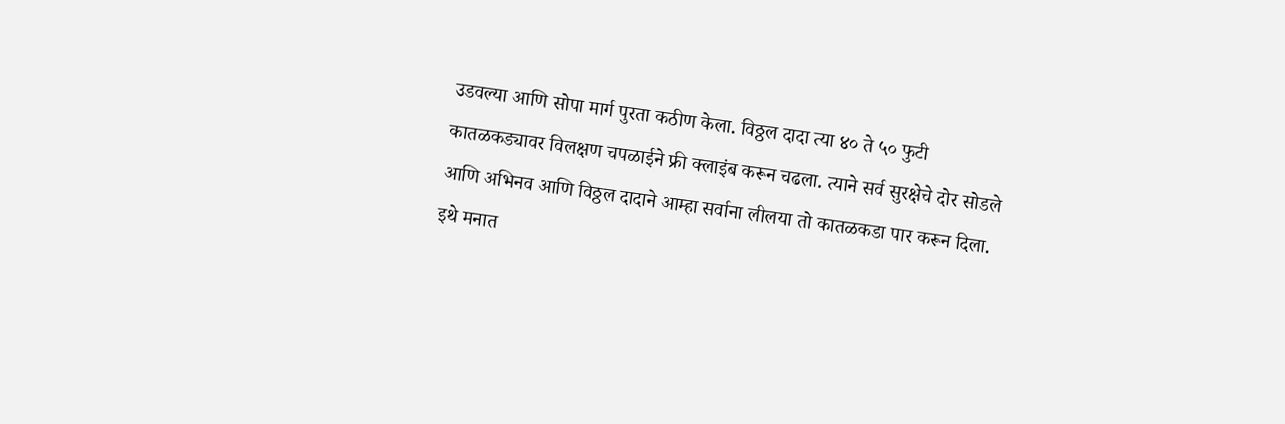उडवल्या आणि सोपा मार्ग पुरता कठीण केला. विठ्ठल दादा त्या ४० ते ५० फुटी कातळकड्यावर विलक्षण चपळाईने फ्री क्लाइंब करून चढला. त्याने सर्व सुरक्षेचे दोर सोडले आणि अभिनव आणि विठ्ठल दादाने आम्हा सर्वाना लीलया तो कातळकडा पार करून दिला. इथे मनात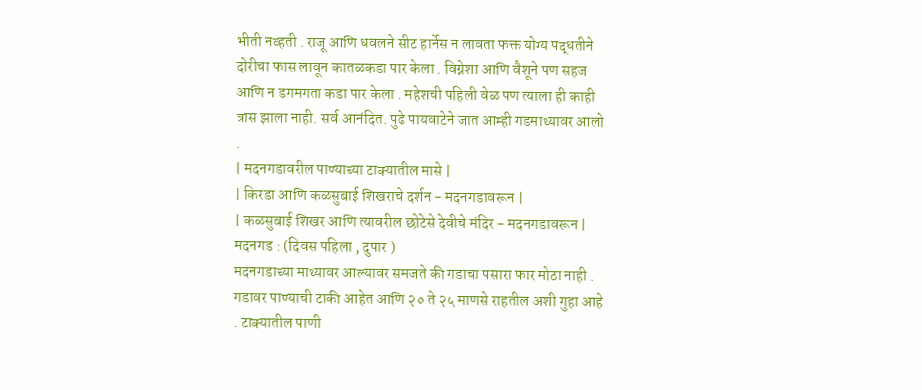भीती नव्हती . राजू आणि धवलने सीट हार्नेस न लावता फक्त योग्य पद्धतीने दोरीचा फास लावून कातळकडा पार केला . विग्नेशा आणि वैशूने पण सहज आणि न डगमगता कडा पार केला . महेशची पहिली वेळ पण त्याला ही काही त्रास झाला नाही. सर्व आनंदित. पुढे पायवाटेने जात आम्ही गडमाथ्यावर आलो .
| मदनगडावरील पाण्याच्या टाक्यातील मासे |
| किरडा आणि कळसुबाई शिखराचे दर्शन - मदनगडावरून |
| कळसुबाई शिखर आणि त्यावरील छोटेसे देवीचे मंदिर - मदनगडावरून |
मदनगड : (दिवस पहिला , दुपार )
मदनगडाच्या माथ्यावर आल्यावर समजते की गडाचा पसारा फार मोठा नाही . गडावर पाण्याची टाकी आहेत आणि २० ते २५ माणसे राहतील अशी गुहा आहे . टाक्यातील पाणी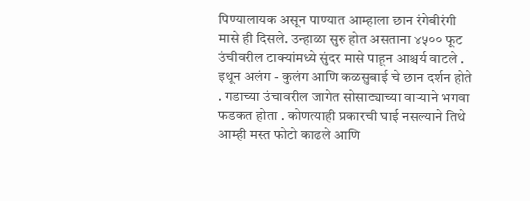पिण्यालायक असून पाण्यात आम्हाला छान रंगेबीरंगी मासे ही दिसले. उन्हाळा सुरु होत असताना ४५०० फूट उंचीवरील टाक्यांमध्ये सुंदर मासे पाहून आश्चर्य वाटले . इथून अलंग - कुलंग आणि कळसुबाई चे छान दर्शन होते . गडाच्या उंचावरील जागेत सोसाट्याच्या वाऱ्याने भगवा फडकत होता . कोणत्याही प्रकारची घाई नसल्याने तिथे आम्ही मस्त फोटो काढले आणि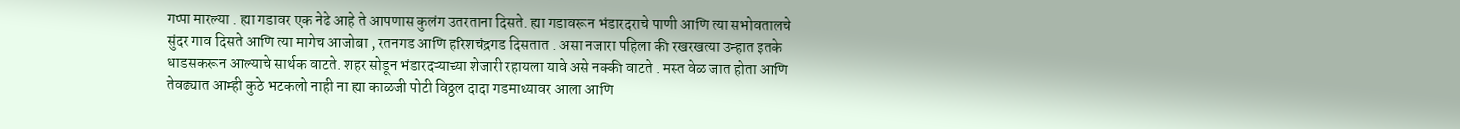गप्पा मारल्या . ह्या गडावर एक नेढे आहे ते आपणास कुलंग उतरताना दिसते. ह्या गडावरून भंडारदराचे पाणी आणि त्या सभोवतालचे सुंदर गाव दिसते आणि त्या मागेच आजोबा , रतनगड आणि हरिशचंद्रगड दिसतात . असा नजारा पहिला की रखरखत्या उन्हात इतके धाडसकरून आल्याचे सार्थक वाटते. शहर सोडून भंडारदऱ्याच्या शेजारी रहायला यावे असे नक्की वाटते . मस्त वेळ जात होता आणि तेवढ्यात आम्ही कुठे भटकलो नाही ना ह्या काळजी पोटी विठ्ठल दादा गडमाथ्यावर आला आणि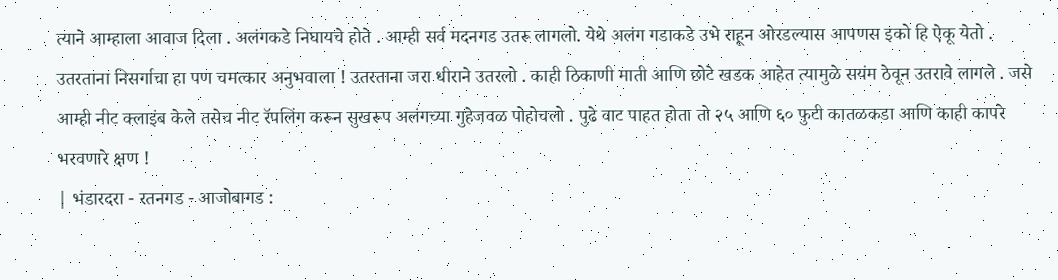त्याने आम्हाला आवाज दिला . अलंगकडे निघायचे होते . आम्ही सर्व मदनगड उतरू लागलो. येथे अलंग गडाकडे उभे राहून ओरडल्यास आपणस इको हि ऐकू येतो . उतरताना निसर्गाचा हा पण चमत्कार अनुभवाला ! उतरताना जरा धीराने उतरलो . काही ठिकाणी माती आणि छोटे खडक आहेत त्यामुळे सयंम ठेवून उतरावे लागले . जसे आम्ही नीट क्लाइंब केले तसेच नीट रॅपलिंग करून सुखरूप अलंगच्या गुहेजवळ पोहोचलो . पुढे वाट पाहत होता तो २५ आणि ६० फुटी कातळकडा आणि काही कापरे भरवणारे क्षण !
| भंडारदरा - रतनगड - आजोबागड :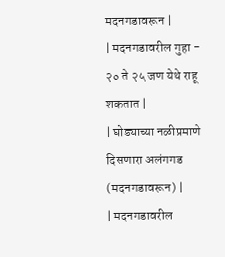मदनगडावरून |
| मदनगडावरील गुहा - २० ते २५ जण येथे राहू शकतात |
| घोड्याच्या नळीप्रमाणे दिसणारा अलंगगड (मदनगडावरून) |
| मदनगडावरील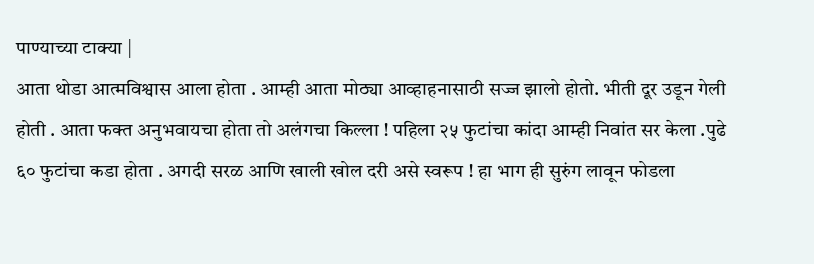पाण्याच्या टाक्या |
आता थोडा आत्मविश्वास आला होता . आम्ही आता मोठ्या आव्हाहनासाठी सज्ज झालो होतो. भीती दूर उडून गेली होती . आता फक्त अनुभवायचा होता तो अलंगचा किल्ला ! पहिला २५ फुटांचा कांदा आम्ही निवांत सर केला .पुढे ६० फुटांचा कडा होता . अगदी सरळ आणि खाली खोल दरी असे स्वरूप ! हा भाग ही सुरुंग लावून फोडला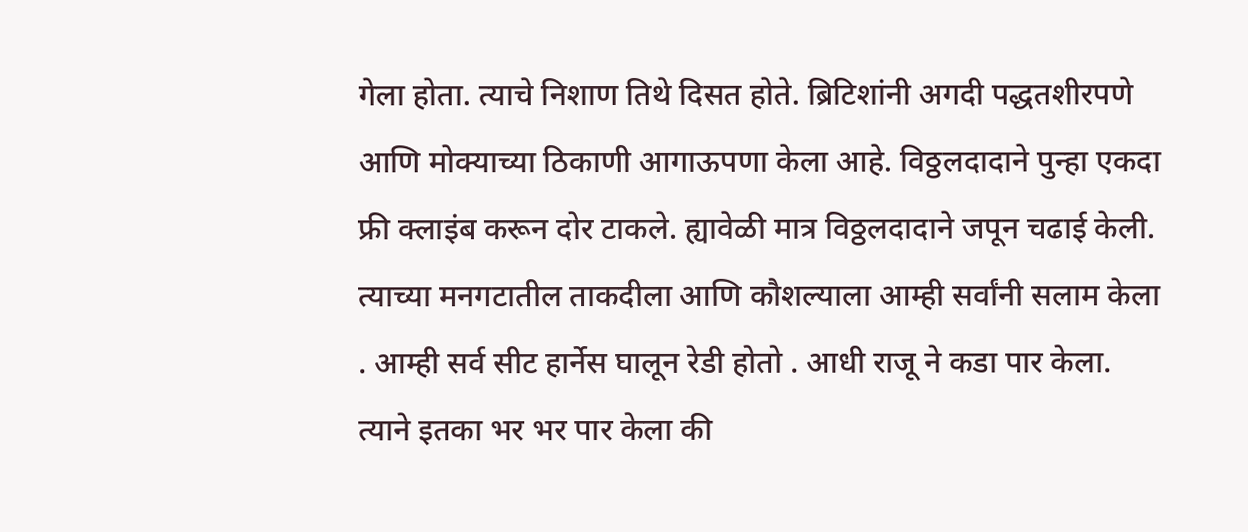गेला होता. त्याचे निशाण तिथे दिसत होते. ब्रिटिशांनी अगदी पद्धतशीरपणे आणि मोक्याच्या ठिकाणी आगाऊपणा केला आहे. विठ्ठलदादाने पुन्हा एकदा फ्री क्लाइंब करून दोर टाकले. ह्यावेळी मात्र विठ्ठलदादाने जपून चढाई केली. त्याच्या मनगटातील ताकदीला आणि कौशल्याला आम्ही सर्वांनी सलाम केला . आम्ही सर्व सीट हार्नेस घालून रेडी होतो . आधी राजू ने कडा पार केला. त्याने इतका भर भर पार केला की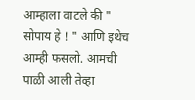आम्हाला वाटले की " सोपाय हे ! " आणि इथेच आम्ही फसलो. आमची पाळी आली तेव्हा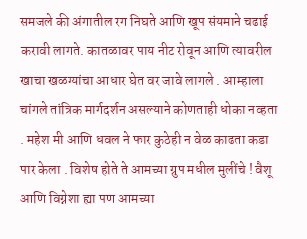समजले की अंगातील रग निघते आणि खूप संयमाने चढाई करावी लागते. कातळावर पाय नीट रोवून आणि त्यावरील खाचा खळग्यांचा आधार घेत वर जावे लागले . आम्हाला चांगले तांत्रिक मार्गदर्शन असल्याने कोणताही धोका नव्हता . महेश मी आणि धवल ने फार कुठेही न वेळ काढता कडा पार केला . विशेष होते ते आमच्या ग्रुप मधील मुलींचे ! वैशू आणि विग्नेशा ह्या पण आमच्या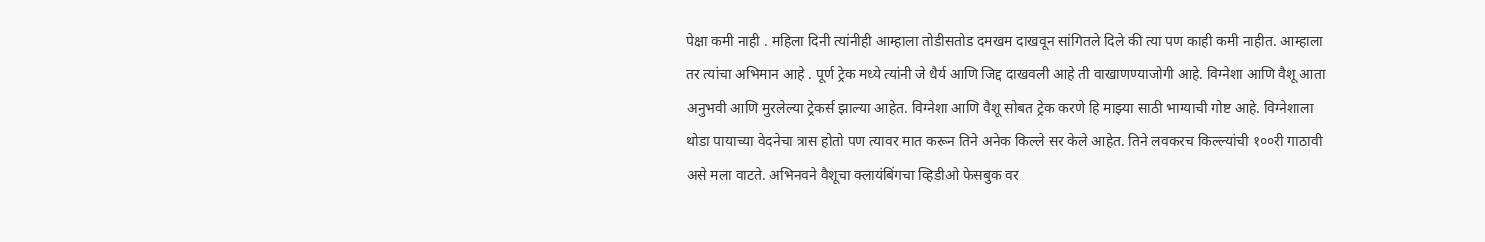पेक्षा कमी नाही . महिला दिनी त्यांनीही आम्हाला तोडीसतोड दमखम दाखवून सांगितले दिले की त्या पण काही कमी नाहीत. आम्हाला तर त्यांचा अभिमान आहे . पूर्ण ट्रेक मध्ये त्यांनी जे धैर्य आणि जिद्द दाखवली आहे ती वाखाणण्याजोगी आहे. विग्नेशा आणि वैशू आता अनुभवी आणि मुरलेल्या ट्रेकर्स झाल्या आहेत. विग्नेशा आणि वैशू सोबत ट्रेक करणे हि माझ्या साठी भाग्याची गोष्ट आहे. विग्नेशाला थोडा पायाच्या वेदनेचा त्रास होतो पण त्यावर मात करून तिने अनेक किल्ले सर केले आहेत. तिने लवकरच किल्ल्यांची १००री गाठावी असे मला वाटते. अभिनवने वैशूचा क्लायंबिंगचा व्हिडीओ फेसबुक वर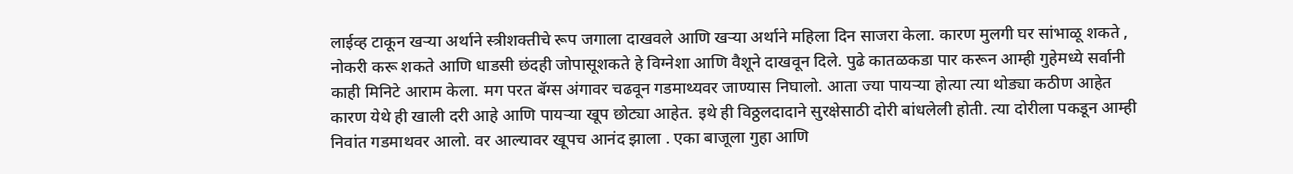लाईव्ह टाकून खऱ्या अर्थाने स्त्रीशक्तीचे रूप जगाला दाखवले आणि खऱ्या अर्थाने महिला दिन साजरा केला. कारण मुलगी घर सांभाळू शकते , नोकरी करू शकते आणि धाडसी छंदही जोपासूशकते हे विग्नेशा आणि वैशूने दाखवून दिले. पुढे कातळकडा पार करून आम्ही गुहेमध्ये सर्वानी काही मिनिटे आराम केला. मग परत बॅग्स अंगावर चढवून गडमाथ्यवर जाण्यास निघालो. आता ज्या पायऱ्या होत्या त्या थोड्या कठीण आहेत कारण येथे ही खाली दरी आहे आणि पायऱ्या खूप छोट्या आहेत. इथे ही विठ्ठलदादाने सुरक्षेसाठी दोरी बांधलेली होती. त्या दोरीला पकडून आम्ही निवांत गडमाथवर आलो. वर आल्यावर खूपच आनंद झाला . एका बाजूला गुहा आणि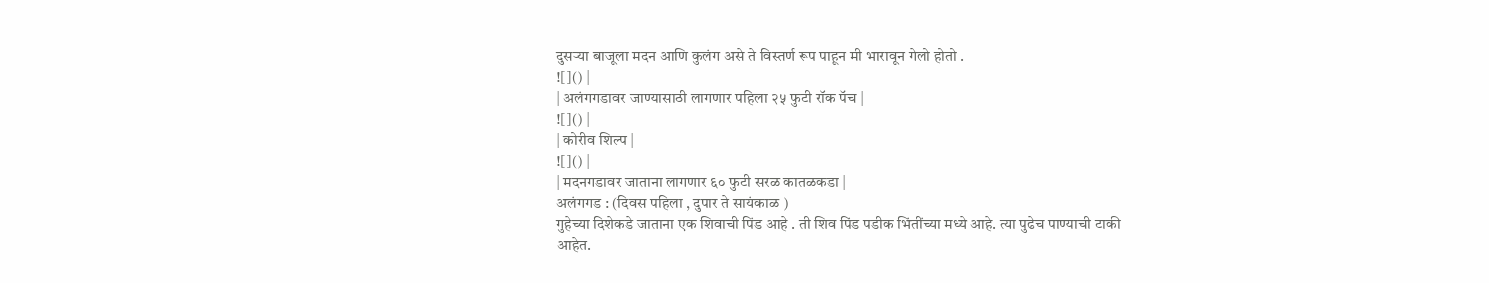दुसऱ्या बाजूला मदन आणि कुलंग असे ते विस्तर्ण रूप पाहून मी भारावून गेलो होतो .
![]() |
| अलंगगडावर जाण्यासाठी लागणार पहिला २५ फुटी रॉक पॅच |
![]() |
| कोरीव शिल्प |
![]() |
| मदनगडावर जाताना लागणार ६० फुटी सरळ कातळकडा |
अलंगगड : (दिवस पहिला , दुपार ते सायंकाळ )
गुहेच्या दिशेकडे जाताना एक शिवाची पिंड आहे . ती शिव पिंड पडीक भिंतींच्या मध्ये आहे. त्या पुढेच पाण्याची टाकी आहेत.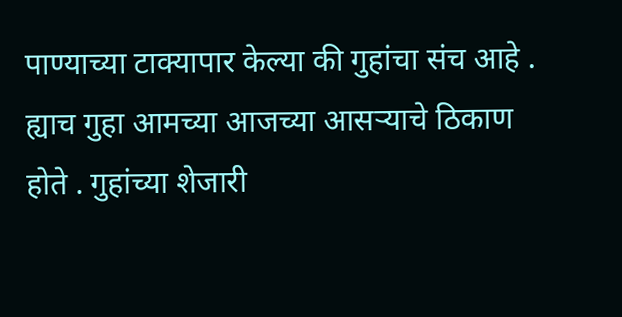पाण्याच्या टाक्यापार केल्या की गुहांचा संच आहे . ह्याच गुहा आमच्या आजच्या आसऱ्याचे ठिकाण होते . गुहांच्या शेजारी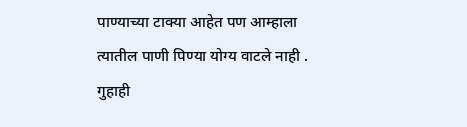पाण्याच्या टाक्या आहेत पण आम्हाला त्यातील पाणी पिण्या योग्य वाटले नाही . गुहाही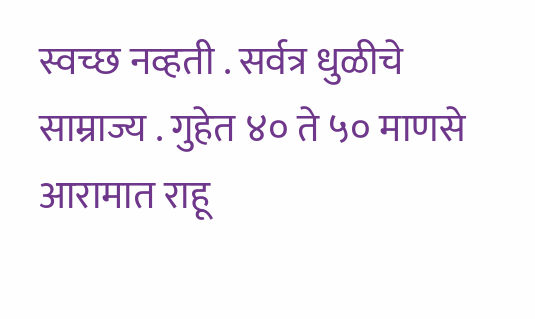स्वच्छ नव्हती . सर्वत्र धुळीचे साम्राज्य . गुहेत ४० ते ५० माणसे आरामात राहू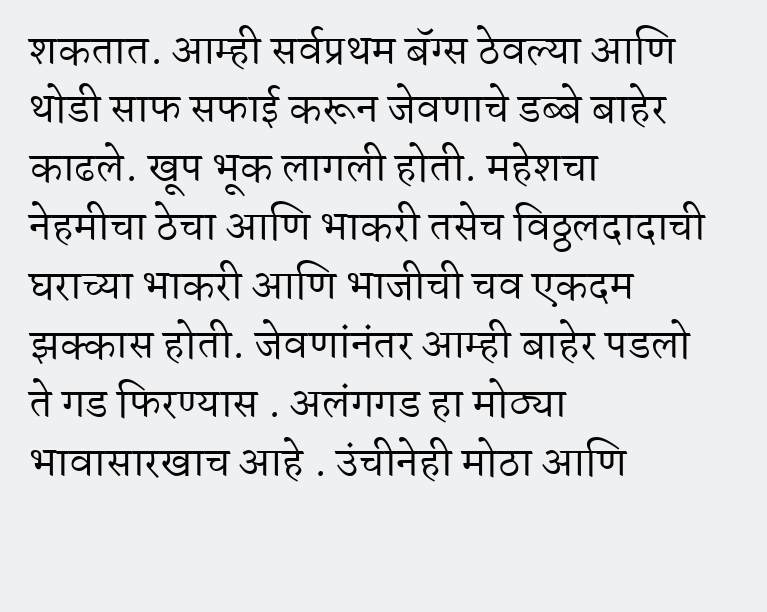शकतात. आम्ही सर्वप्रथम बॅग्स ठेवल्या आणि थोडी साफ सफाई करून जेवणाचे डब्बे बाहेर काढले. खूप भूक लागली होती. महेशचा नेहमीचा ठेचा आणि भाकरी तसेच विठ्ठलदादाची घराच्या भाकरी आणि भाजीची चव एकदम झक्कास होती. जेवणांनंतर आम्ही बाहेर पडलो ते गड फिरण्यास . अलंगगड हा मोठ्या भावासारखाच आहे . उंचीनेही मोठा आणि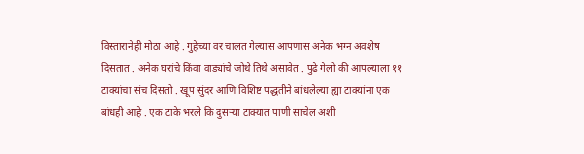विस्तारानेही मोठा आहे . गुहेच्या वर चालत गेल्यास आपणास अनेक भग्न अवशेष दिसतात . अनेक घरांचे किंवा वाड्यांचे जोथे तिथे असावेत . पुढे गेलो की आपल्याला ११ टाक्यांचा संच दिसतो . खूप सुंदर आणि विशिष्ट पद्धतीने बांधलेल्या ह्या टाक्यांना एक बांधही आहे . एक टाके भरले कि दुसऱ्या टाक्यात पाणी साचेल अशी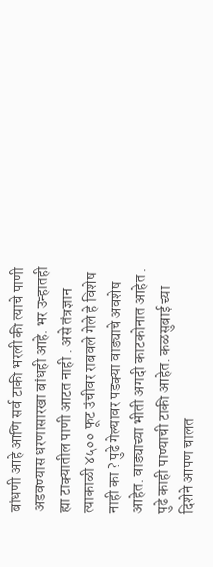बांधणी आहे आणि सर्व टाकी भरली की त्याचे पाणी अडवण्यास धरणासारखा बांधही आहे. भर उन्हातही ह्या टाक्यातील पाणी आटत नाही . असे तंत्रज्ञान त्याकाळी ४५०० फूट उंचीवर राबवले गेले हे विशेष नाही का ? पुढे गेल्यावर पडक्या वाड्याचे अवशेष आहेत. वाड्याच्या भीती अगदी काटकोनात आहेत . पुढे काही पाण्याची टाकी आहेत. कळसुबाई च्या दिशेने आपण चालत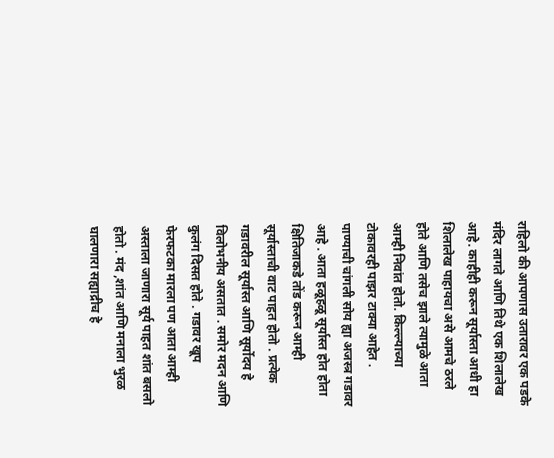राहिलो की आपणास उतारावर एक पडके मंदिर लागते आणि तिथे एक शिलालेख आहे. काहीही करून सूर्यास्ता आधी हा शिलालेख पाहायचा असे आमचे ठरले होते आणि तसेच झाले त्यामुळे आता आम्ही निवांत होतो. किल्ल्याच्या टोकावरही पाझर टाक्या आहेत . पाण्याची चांगली सोय ह्या अजस्त्र गडावर आहे . आता हळूहळू सूर्यास्त होत होता क्षितिजाकडे तोंड करून आम्ही सूर्यास्ताची वाट पाहत होतो . प्रत्येक गडावरील सूर्यास्त आणि सूर्योदय हे विलोभनीय असतात . समोर मदन आणि कुलंग दिसत होते . गडावर खूप फेरफटका मारला पण आता आम्ही अस्ताला जाणारा सूर्य पाहत शांत बसलो होतो . मंद ,शांत आणि मनाला भुरळ घालणारा सह्याद्रीच हे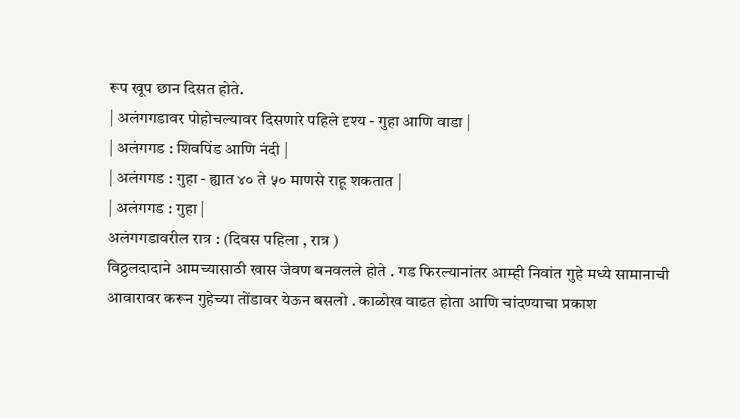रूप खूप छान दिसत होते.
| अलंगगडावर पोहोचल्यावर दिसणारे पहिले दृश्य - गुहा आणि वाडा |
| अलंगगड : शिवपिंड आणि नंदी |
| अलंगगड : गुहा - ह्यात ४० ते ५० माणसे राहू शकतात |
| अलंगगड : गुहा |
अलंगगडावरील रात्र : (दिवस पहिला , रात्र )
विठ्ठलदादाने आमच्यासाठी खास जेवण बनवलले होते . गड फिरल्यानांतर आम्ही निवांत गुहे मध्ये सामानाची आवारावर करून गुहेच्या तोंडावर येऊन बसलो . काळोख वाढत होता आणि चांदण्याचा प्रकाश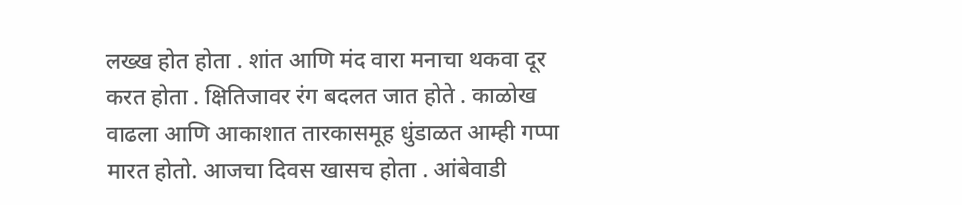लख्ख होत होता . शांत आणि मंद वारा मनाचा थकवा दूर करत होता . क्षितिजावर रंग बदलत जात होते . काळोख वाढला आणि आकाशात तारकासमूह धुंडाळत आम्ही गप्पा मारत होतो. आजचा दिवस खासच होता . आंबेवाडी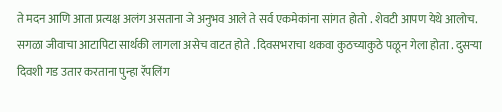ते मदन आणि आता प्रत्यक्ष अलंग असताना जे अनुभव आले ते सर्व एकमेकांना सांगत होतो . शेवटी आपण येथे आलोच. सगळा जीवाचा आटापिटा सार्थकी लागला असेच वाटत होते . दिवसभराचा थकवा कुठच्याकुठे पळून गेला होता . दुसऱ्या दिवशी गड उतार करताना पुन्हा रॅपलिंग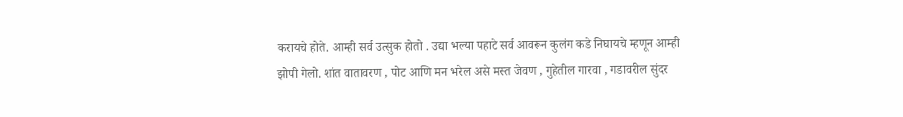करायचे होते. आम्ही सर्व उत्सुक होतो . उद्या भल्या पहाटे सर्व आवरून कुलंग कडे निघायचे म्हणून आम्ही झोपी गेलो. शांत वातावरण , पोट आणि मन भरेल असे मस्त जेवण , गुहेतील गारवा , गडावरील सुंदर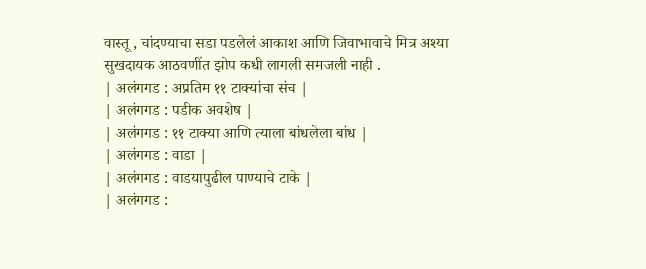वास्तू , चांदण्याचा सडा पडलेलं आकाश आणि जिवाभावाचे मित्र अश्या सुखदायक आठवणींत झोप कधी लागली समजली नाही .
| अलंगगड : अप्रतिम ११ टाक्यांचा संच |
| अलंगगड : पडीक अवशेष |
| अलंगगड : ११ टाक्या आणि त्याला बांधलेला बांध |
| अलंगगड : वाडा |
| अलंगगड : वाडयापुढील पाण्याचे टाके |
| अलंगगड :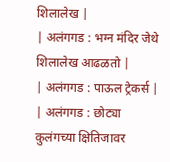शिलालेख |
| अलंगगड : भग्न मंदिर जेथे शिलालेख आढळतो |
| अलंगगड : पाऊल ट्रेकर्स |
| अलंगगड : छोट्या कुलंगच्या क्षितिजावर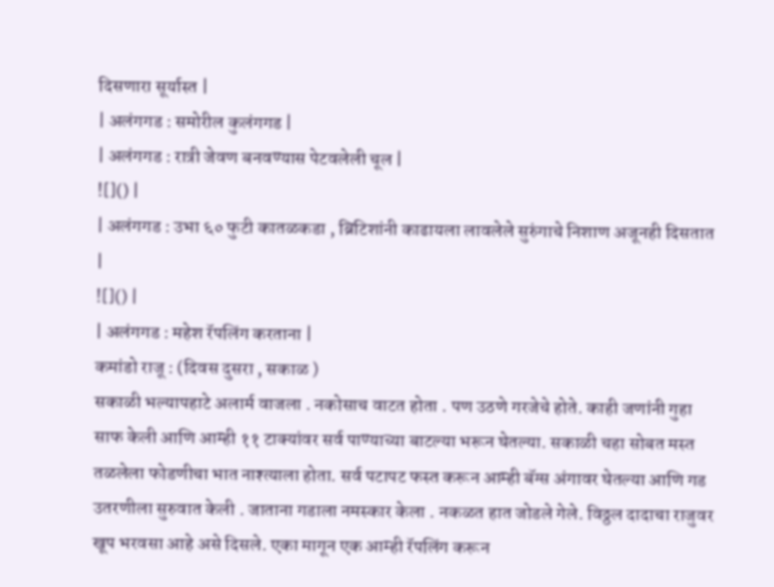दिसणारा सूर्यास्त |
| अलंगगड : समोरील कुलंगगड |
| अलंगगड : रात्री जेवण बनवण्यास पेटवलेली चूल |
![]() |
| अलंगगड : उभा ६० फुटी कातळकडा , ब्रिटिशांनी काढायला लावलेले सुरुंगाचे निशाण अजूनही दिसतात |
![]() |
| अलंगगड : महेश रॅपलिंग करताना |
कमांडो राजू : (दिवस दुसरा , सकाळ )
सकाळी भल्यापहाटे अलार्म वाजला . नकोसाच वाटत होता . पण उठणे गरजेचे होते. काही जणांनी गुहा साफ केली आणि आम्ही ११ टाक्यांवर सर्व पाण्याच्या बाटल्या भरून घेतल्या. सकाळी चहा सोबत मस्त तळलेला फोडणीचा भात नाश्त्याला होता. सर्व पटापट फस्त करून आम्ही बॅग्स अंगावर घेतल्या आणि गड उतरणीला सुरुवात केली . जाताना गडाला नमस्कार केला . नकळत हात जोडले गेले. विठ्ठल दादाचा राजुवर खूप भरवसा आहे असे दिसले. एका मागून एक आम्ही रॅपलिंग करून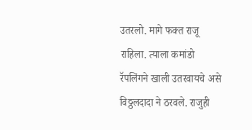उतरलो. मागे फक्त राजू राहिला. त्याला कमांडो रॅपलिंगने खाली उतरवायचे असे विठ्ठलदादा ने ठरवले. राजुही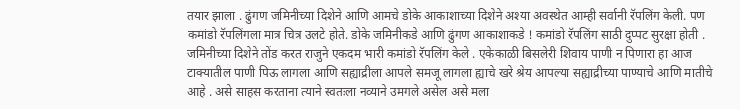तयार झाला . ढुंगण जमिनीच्या दिशेने आणि आमचे डोके आकाशाच्या दिशेने अश्या अवस्थेत आम्ही सर्वानी रॅपलिंग केली. पण कमांडो रॅपलिंगला मात्र चित्र उलटे होते. डोके जमिनीकडे आणि ढुंगण आकाशाकडे ! कमांडो रॅपलिंग साठी दुप्पट सुरक्षा होती . जमिनीच्या दिशेने तोंड करत राजुने एकदम भारी कमांडो रॅपलिंग केले . एकेकाळी बिसलेरी शिवाय पाणी न पिणारा हा आज टाक्यातील पाणी पिऊ लागला आणि सह्याद्रीला आपले समजू लागला ह्याचे खरे श्रेय आपल्या सह्याद्रीच्या पाण्याचे आणि मातीचे आहे . असे साहस करताना त्याने स्वतःला नव्याने उमगले असेल असे मला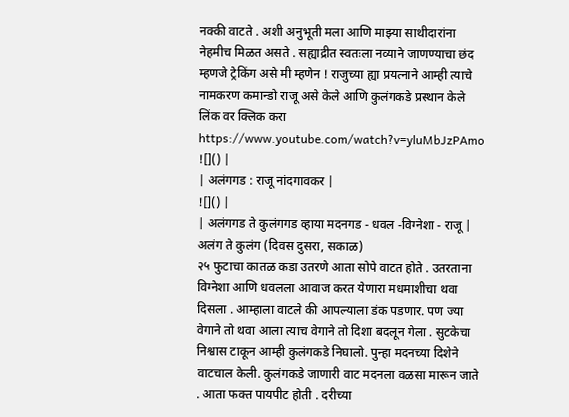नक्की वाटते . अशी अनुभूती मला आणि माझ्या साथीदारांना नेहमीच मिळत असते . सह्याद्रीत स्वतःला नव्याने जाणण्याचा छंद म्हणजे ट्रेकिंग असे मी म्हणेन ! राजुच्या ह्या प्रयत्नाने आम्ही त्याचे नामकरण कमान्डो राजू असे केले आणि कुलंगकडे प्रस्थान केले
लिंक वर क्लिक करा
https://www.youtube.com/watch?v=yluMbJzPAmo
![]() |
| अलंगगड : राजू नांदगावकर |
![]() |
| अलंगगड ते कुलंगगड व्हाया मदनगड - धवल -विग्नेशा - राजू |
अलंग ते कुलंग (दिवस दुसरा, सकाळ)
२५ फुटाचा कातळ कडा उतरणे आता सोपे वाटत होते . उतरताना विग्नेशा आणि धवलला आवाज करत येणारा मधमाशीचा थवा दिसला . आम्हाला वाटले की आपल्याला डंक पडणार. पण ज्या वेगाने तो थवा आला त्याच वेगाने तो दिशा बदलून गेला . सुटकेचा निश्वास टाकून आम्ही कुलंगकडे निघालो. पुन्हा मदनच्या दिशेने वाटचाल केली. कुलंगकडे जाणारी वाट मदनला वळसा मारून जाते . आता फक्त पायपीट होती . दरीच्या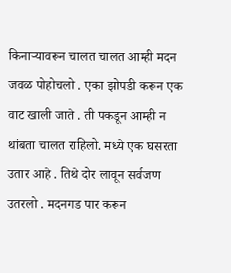किनाऱ्यावरून चालत चालत आम्ही मदन जवळ पोहोचलो . एका झोपडी करून एक वाट खाली जाते . ती पकडून आम्ही न थांबता चालत राहिलो. मध्ये एक घसरता उतार आहे . तिथे दोर लावून सर्वजण उतरलो . मदनगड पार करून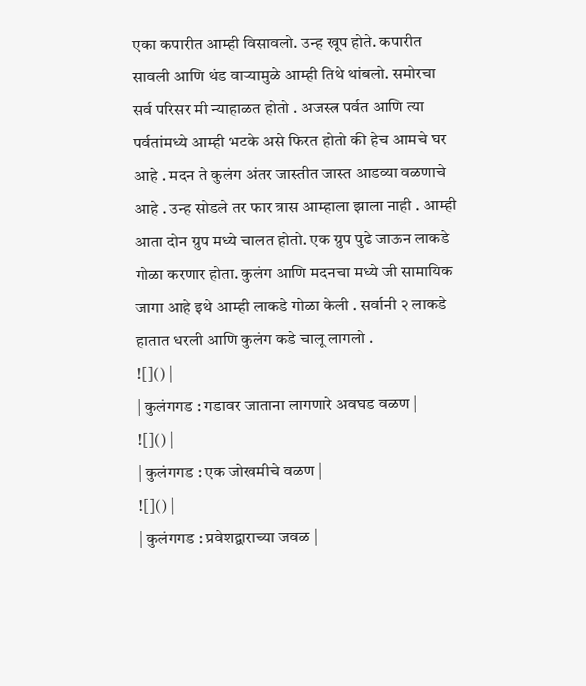एका कपारीत आम्ही विसावलो. उन्ह खूप होते. कपारीत सावली आणि थंड वाऱ्यामुळे आम्ही तिथे थांबलो. समोरचा सर्व परिसर मी न्याहाळत होतो . अजस्त्र पर्वत आणि त्या पर्वतांमध्ये आम्ही भटके असे फिरत होतो की हेच आमचे घर आहे . मदन ते कुलंग अंतर जास्तीत जास्त आडव्या वळणाचे आहे . उन्ह सोडले तर फार त्रास आम्हाला झाला नाही . आम्ही आता दोन ग्रुप मध्ये चालत होतो. एक ग्रुप पुढे जाऊन लाकडे गोळा करणार होता. कुलंग आणि मदनचा मध्ये जी सामायिक जागा आहे इथे आम्ही लाकडे गोळा केली . सर्वानी २ लाकडे हातात धरली आणि कुलंग कडे चालू लागलो .
![]() |
| कुलंगगड : गडावर जाताना लागणारे अवघड वळण |
![]() |
| कुलंगगड : एक जोखमीचे वळण |
![]() |
| कुलंगगड : प्रवेशद्वाराच्या जवळ |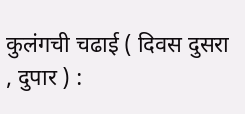कुलंगची चढाई ( दिवस दुसरा , दुपार ) :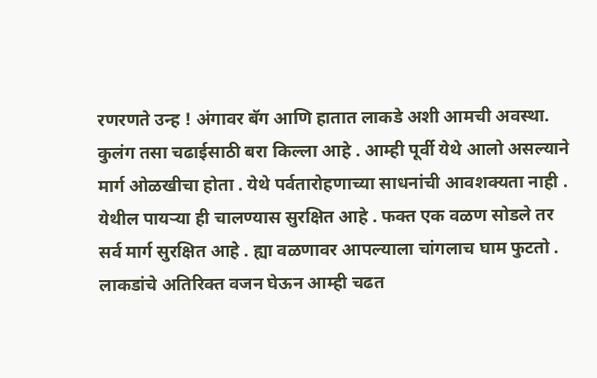रणरणते उन्ह ! अंगावर बॅग आणि हातात लाकडे अशी आमची अवस्था. कुलंग तसा चढाईसाठी बरा किल्ला आहे . आम्ही पूर्वी येथे आलो असल्याने मार्ग ओळखीचा होता . येथे पर्वतारोहणाच्या साधनांची आवशक्यता नाही . येथील पायऱ्या ही चालण्यास सुरक्षित आहे . फक्त एक वळण सोडले तर सर्व मार्ग सुरक्षित आहे . ह्या वळणावर आपल्याला चांगलाच घाम फुटतो . लाकडांचे अतिरिक्त वजन घेऊन आम्ही चढत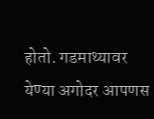होतो. गडमाथ्यावर येण्या अगोदर आपणस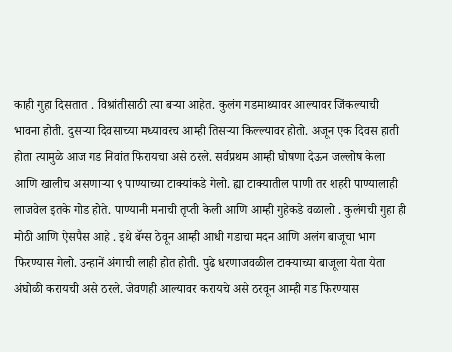काही गुहा दिसतात . विश्रांतीसाठी त्या बऱ्या आहेत. कुलंग गडमाथ्यावर आल्यावर जिंकल्याची भावना होती. दुसऱ्या दिवसाच्या मध्यावरच आम्ही तिसऱ्या किल्ल्यावर होतो. अजून एक दिवस हाती होता त्यामुळे आज गड निवांत फिरायचा असे ठरले. सर्वप्रथम आम्ही घोषणा देऊन जल्लोष केला आणि खालीच असणाऱ्या ९ पाण्याच्या टाक्यांकडे गेलो. ह्या टाक्यातील पाणी तर शहरी पाण्यालाही लाजवेल इतके गोड होते. पाण्यानी मनाची तृप्ती केली आणि आम्ही गुहेकडे वळालो . कुलंगची गुहा ही मोठी आणि ऐसपैस आहे . इथे बॅग्स ठेवून आम्ही आधी गडाचा मदन आणि अलंग बाजूचा भाग फिरण्यास गेलो. उन्हानें अंगाची लाही होत होती. पुढे धरणाजवळील टाक्याच्या बाजूला येता येता अंघोळी करायची असे ठरले. जेवणही आल्यावर करायचे असे ठरवून आम्ही गड फिरण्यास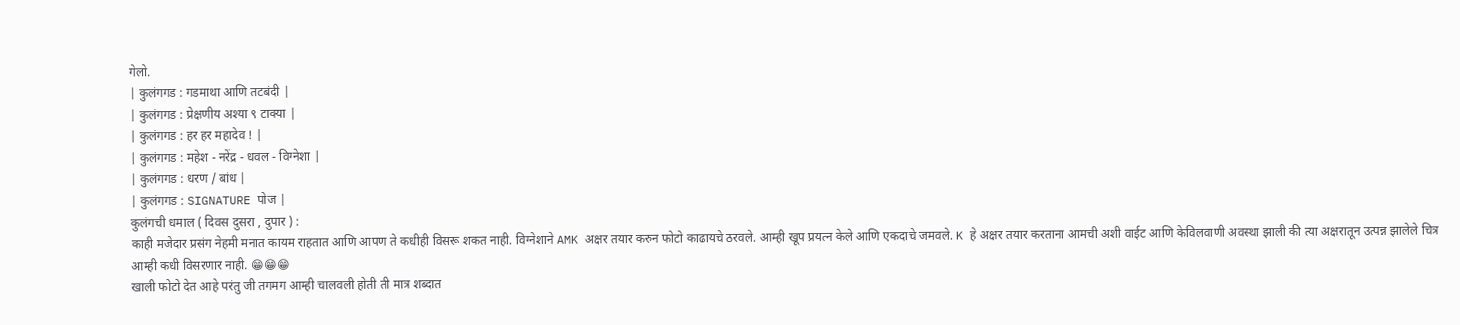गेलो.
| कुलंगगड : गडमाथा आणि तटबंदी |
| कुलंगगड : प्रेक्षणीय अश्या ९ टाक्या |
| कुलंगगड : हर हर महादेव ! |
| कुलंगगड : महेश - नरेंद्र - धवल - विग्नेशा |
| कुलंगगड : धरण / बांध |
| कुलंगगड : SIGNATURE पोज |
कुलंगची धमाल ( दिवस दुसरा , दुपार ) :
काही मजेदार प्रसंग नेहमी मनात कायम राहतात आणि आपण ते कधीही विसरू शकत नाही. विग्नेशाने AMK अक्षर तयार करुन फोटो काढायचे ठरवले. आम्ही खूप प्रयत्न केले आणि एकदाचे जमवले. K हे अक्षर तयार करताना आमची अशी वाईट आणि केविलवाणी अवस्था झाली की त्या अक्षरातून उत्पन्न झालेले चित्र आम्ही कधी विसरणार नाही. 😁😁😁
खाली फोटो देत आहे परंतु जी तगमग आम्ही चालवली होती ती मात्र शब्दात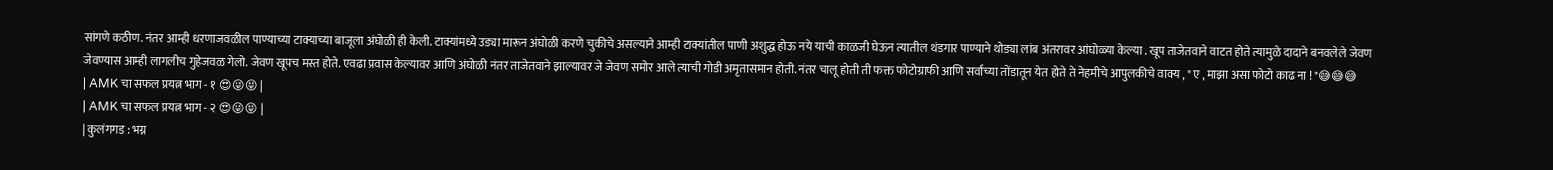सांगणे कठीण. नंतर आम्ही धरणाजवळील पाण्याच्या टाक्याच्या बाजूला अंघोळी ही केली. टाक्यांमध्ये उड्या मारून अंघोळी करणे चुकीचे असल्याने आम्ही टाक्यांतील पाणी अशुद्ध होऊ नये याची काळजी घेऊन त्यातील थंडगार पाण्याने थोड्या लांब अंतरावर आंघोळ्या केल्या . खूप ताजेतवाने वाटत होते त्यामुळे दादाने बनवलेले जेवण जेवण्यास आम्ही लागलीच गुहेजवळ गेलो. जेवण खूपच मस्त होते. एवढा प्रवास केल्यावर आणि अंघोळी नंतर ताजेतवाने झाल्यावर जे जेवण समोर आले त्याची गोडी अमृतासमान होती. नंतर चालू होती ती फक्त फोटोग्राफी आणि सर्वांच्या तोंडातून येत होते ते नेहमीचे आपुलकीचे वाक्य , " ए , माझा असा फोटो काढ ना ! "😅😅😅
| AMK चा सफल प्रयत्न भाग - १ 😍😜😝 |
| AMK चा सफल प्रयत्न भाग - २ 😍😜😝 |
| कुलंगगड : भग्न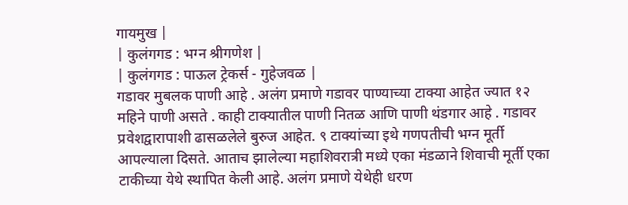गायमुख |
| कुलंगगड : भग्न श्रीगणेश |
| कुलंगगड : पाऊल ट्रेकर्स - गुहेजवळ |
गडावर मुबलक पाणी आहे . अलंग प्रमाणे गडावर पाण्याच्या टाक्या आहेत ज्यात १२ महिने पाणी असते . काही टाक्यातील पाणी नितळ आणि पाणी थंडगार आहे . गडावर प्रवेशद्वारापाशी ढासळलेले बुरुज आहेत. ९ टाक्यांच्या इथे गणपतीची भग्न मूर्ती आपल्याला दिसते. आताच झालेल्या महाशिवरात्री मध्ये एका मंडळाने शिवाची मूर्ती एका टाकीच्या येथे स्थापित केली आहे. अलंग प्रमाणे येथेही धरण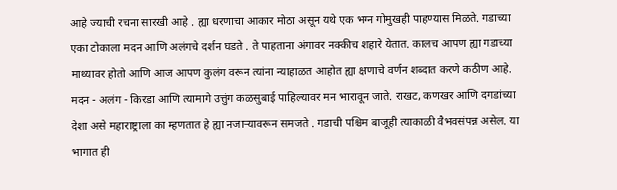आहे ज्याची रचना सारखी आहे . ह्या धरणाचा आकार मोठा असून यथे एक भग्न गोमुखही पाहण्यास मिळते. गडाच्या एका टोकाला मदन आणि अलंगचे दर्शन घडते . ते पाहताना अंगावर नक्कीच शहारे येतात. कालच आपण ह्या गडाच्या माथ्यावर होतो आणि आज आपण कुलंग वरून त्यांना न्याहाळत आहोत ह्या क्षणाचे वर्णन शब्दात करणे कठीण आहे. मदन - अलंग - किरडा आणि त्यामागे उत्तुंग कळसुबाई पाहिल्यावर मन भारावून जाते. राखट, कणखर आणि दगडांच्या देशा असे महाराष्ट्राला का म्हणतात हे ह्या नजाऱ्यावरून समजते . गडाची पश्चिम बाजूही त्याकाळी वैभवसंपन्न असेल. या भागात ही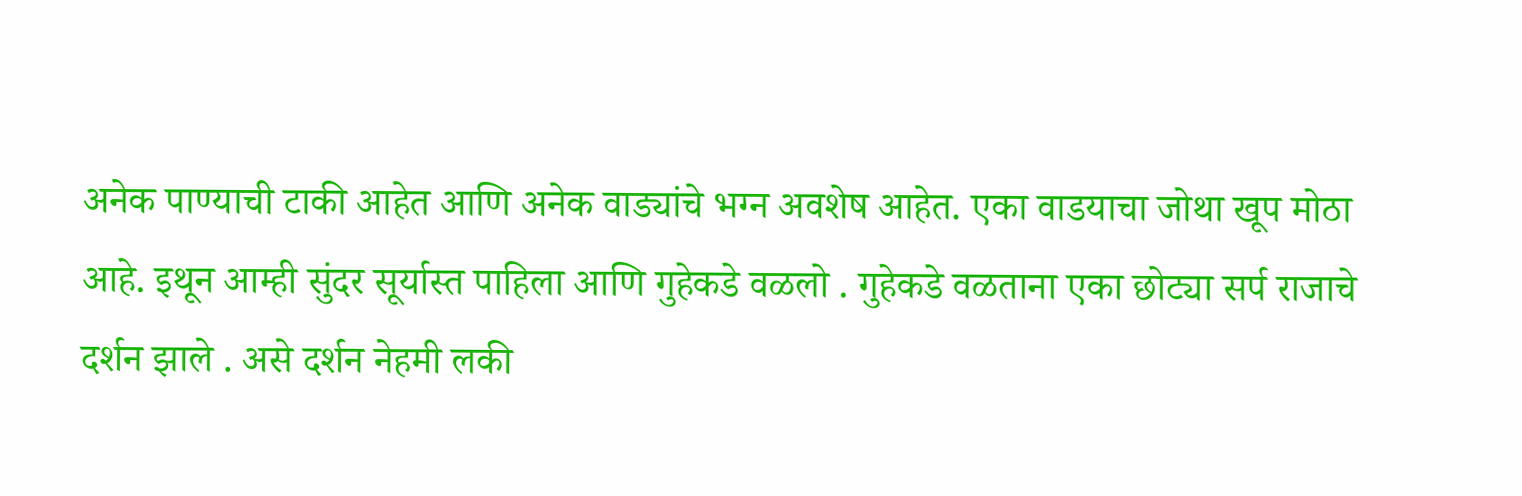अनेक पाण्याची टाकी आहेत आणि अनेक वाड्यांचे भग्न अवशेष आहेत. एका वाडयाचा जोथा खूप मोठा आहे. इथून आम्ही सुंदर सूर्यास्त पाहिला आणि गुहेकडे वळलो . गुहेकडे वळताना एका छोट्या सर्प राजाचे दर्शन झाले . असे दर्शन नेहमी लकी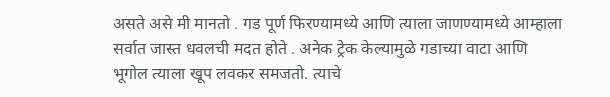असते असे मी मानतो . गड पूर्ण फिरण्यामध्ये आणि त्याला जाणण्यामध्ये आम्हाला सर्वात जास्त धवलची मदत होते . अनेक ट्रेक केल्यामुळे गडाच्या वाटा आणि भूगोल त्याला खूप लवकर समजतो. त्याचे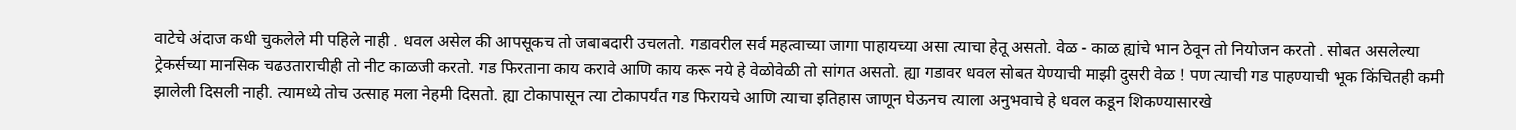वाटेचे अंदाज कधी चुकलेले मी पहिले नाही . धवल असेल की आपसूकच तो जबाबदारी उचलतो. गडावरील सर्व महत्वाच्या जागा पाहायच्या असा त्याचा हेतू असतो. वेळ - काळ ह्यांचे भान ठेवून तो नियोजन करतो . सोबत असलेल्या ट्रेकर्सच्या मानसिक चढउताराचीही तो नीट काळजी करतो. गड फिरताना काय करावे आणि काय करू नये हे वेळोवेळी तो सांगत असतो. ह्या गडावर धवल सोबत येण्याची माझी दुसरी वेळ ! पण त्याची गड पाहण्याची भूक किंचितही कमी झालेली दिसली नाही. त्यामध्ये तोच उत्साह मला नेहमी दिसतो. ह्या टोकापासून त्या टोकापर्यंत गड फिरायचे आणि त्याचा इतिहास जाणून घेऊनच त्याला अनुभवाचे हे धवल कडून शिकण्यासारखे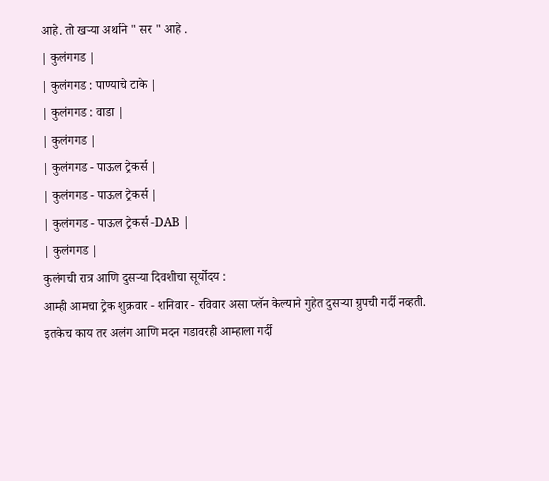आहे. तो खऱ्या अर्थाने " सर " आहे .
| कुलंगगड |
| कुलंगगड : पाण्याचे टाके |
| कुलंगगड : वाडा |
| कुलंगगड |
| कुलंगगड - पाऊल ट्रेकर्स |
| कुलंगगड - पाऊल ट्रेकर्स |
| कुलंगगड - पाऊल ट्रेकर्स -DAB |
| कुलंगगड |
कुलंगची रात्र आणि दुसऱ्या दिवशीचा सूर्योदय :
आम्ही आमचा ट्रेक शुक्रवार - शनिवार - रविवार असा प्लॅन केल्याने गुहेत दुसऱ्या ग्रुपची गर्दी नव्हती. इतकेच काय तर अलंग आणि मदन गडावरही आम्हाला गर्दी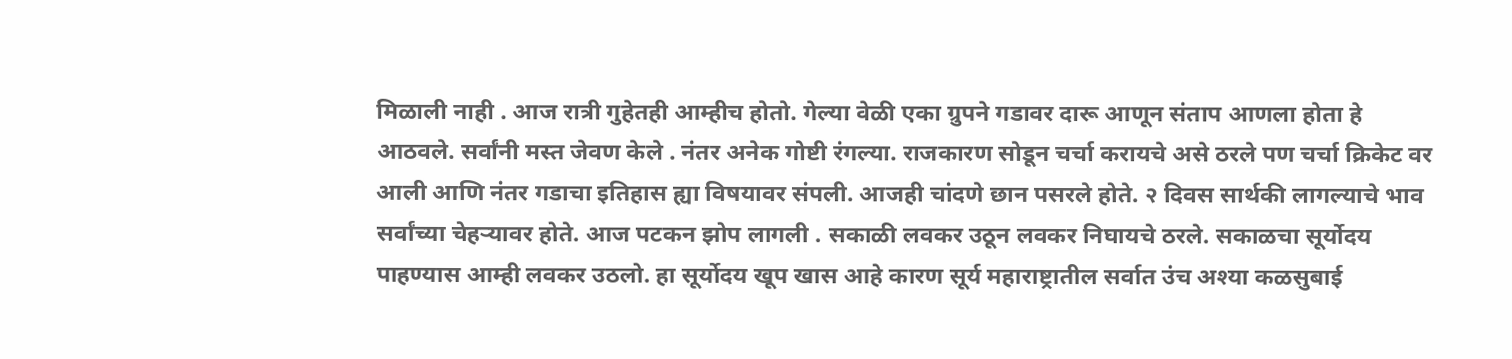मिळाली नाही . आज रात्री गुहेतही आम्हीच होतो. गेल्या वेळी एका ग्रुपने गडावर दारू आणून संताप आणला होता हे आठवले. सर्वांनी मस्त जेवण केले . नंतर अनेक गोष्टी रंगल्या. राजकारण सोडून चर्चा करायचे असे ठरले पण चर्चा क्रिकेट वर आली आणि नंतर गडाचा इतिहास ह्या विषयावर संपली. आजही चांदणे छान पसरले होते. २ दिवस सार्थकी लागल्याचे भाव सर्वांच्या चेहऱ्यावर होते. आज पटकन झोप लागली . सकाळी लवकर उठून लवकर निघायचे ठरले. सकाळचा सूर्योदय पाहण्यास आम्ही लवकर उठलो. हा सूर्योदय खूप खास आहे कारण सूर्य महाराष्ट्रातील सर्वात उंच अश्या कळसुबाई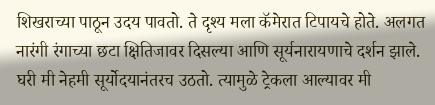शिखराच्या पाठून उदय पावतो. ते दृश्य मला कॅमेरात टिपायचे होते. अलगत नारंगी रंगाच्या छटा क्षितिजावर दिसल्या आणि सूर्यनारायणाचे दर्शन झाले. घरी मी नेहमी सूर्योदयानंतरच उठतो. त्यामुळे ट्रेकला आल्यावर मी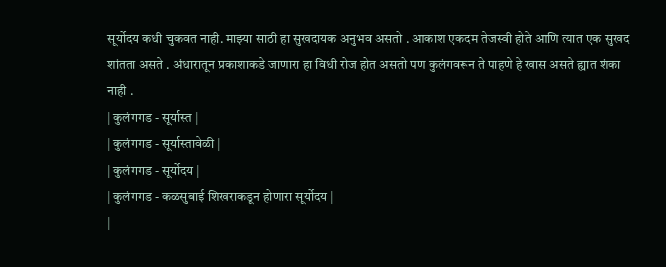सूर्योदय कधी चुकवत नाही. माझ्या साठी हा सुखदायक अनुभव असतो . आकाश एकदम तेजस्वी होते आणि त्यात एक सुखद शांतता असते . अंधारातून प्रकाशाकडे जाणारा हा विधी रोज होत असतो पण कुलंगवरून ते पाहणे हे खास असते ह्यात शंका नाही .
| कुलंगगड - सूर्यास्त |
| कुलंगगड - सूर्यास्तावेळी |
| कुलंगगड - सूर्योदय |
| कुलंगगड - कळसुबाई शिखराकडून होणारा सूर्योदय |
|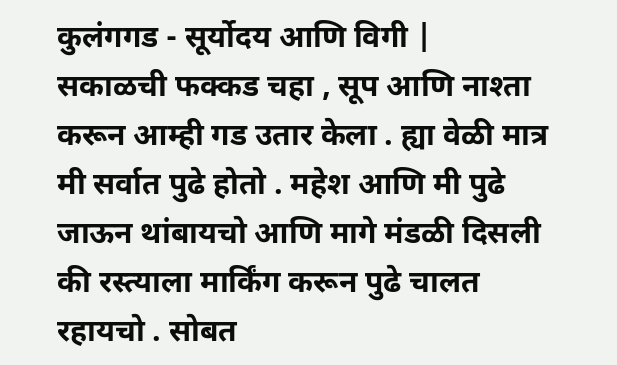कुलंगगड - सूर्योदय आणि विगी |
सकाळची फक्कड चहा , सूप आणि नाश्ता करून आम्ही गड उतार केला . ह्या वेळी मात्र मी सर्वात पुढे होतो . महेश आणि मी पुढे जाऊन थांबायचो आणि मागे मंडळी दिसली की रस्त्याला मार्किंग करून पुढे चालत रहायचो . सोबत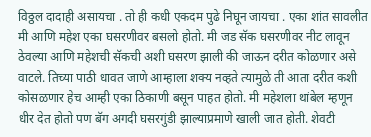विठ्ठल दादाही असायचा . तो ही कधी एकदम पुढे निघून जायचा . एका शांत सावलीत मी आणि महेश एका घसरणीवर बसलो होतो. मी जड सॅक घसरणीवर नीट लावून ठेवल्या आणि महेशची सॅकची अशी घसरण झाली की जाऊन दरीत कोळणार असे वाटले. तिच्या पाठी धावत जाणे आम्हाला शक्य नव्हते त्यामुळे ती आता दरीत कशी कोसळणार हेच आम्ही एका ठिकाणी बसून पाहत होतो. मी महेशला थांबेल म्हणून धीर देत होतो पण बॅग अगदी घसरगुंडी झाल्याप्रमाणे खाली जात होती. शेवटी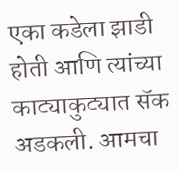एका कडेला झाडी होती आणि त्यांच्या काट्याकुट्यात सॅक अडकली. आमचा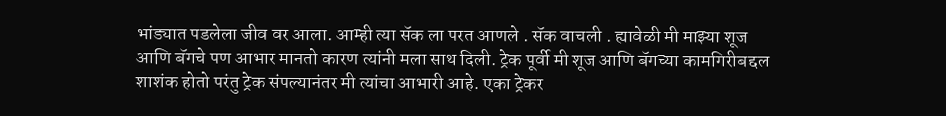भांड्यात पडलेला जीव वर आला. आम्ही त्या सॅक ला परत आणले . सॅक वाचली . ह्यावेळी मी माझ्या शूज आणि बॅगचे पण आभार मानतो कारण त्यांनी मला साथ दिली. ट्रेक पूर्वी मी शूज आणि बॅगच्या कामगिरीबद्दल शाशंक होतो परंतु ट्रेक संपल्यानंतर मी त्यांचा आभारी आहे. एका ट्रेकर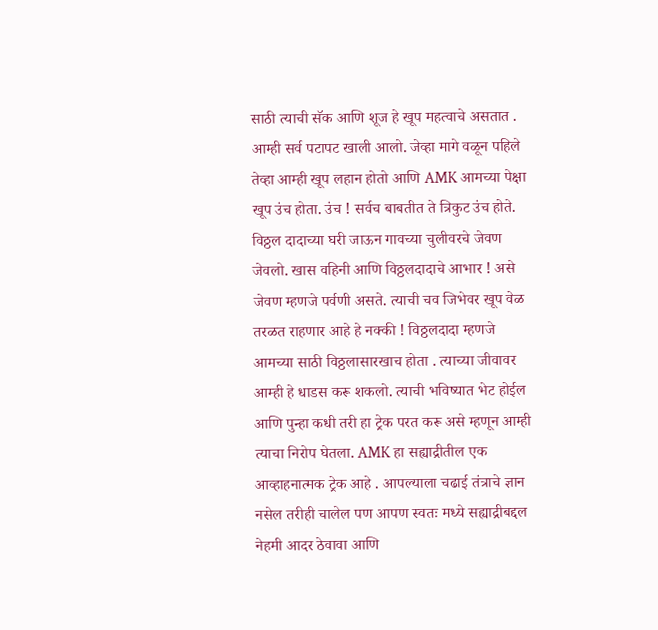साठी त्याची सॅक आणि शूज हे खूप महत्वाचे असतात . आम्ही सर्व पटापट खाली आलो. जेव्हा मागे वळून पहिले तेव्हा आम्ही खूप लहान होतो आणि AMK आमच्या पेक्षा खूप उंच होता. उंच ! सर्वच बाबतीत ते त्रिकुट उंच होते. विठ्ठल दादाच्या घरी जाऊन गावच्या चुलीवरचे जेवण जेवलो. खास वहिनी आणि विठ्ठलदादाचे आभार ! असे जेवण म्हणजे पर्वणी असते. त्याची चव जिभेवर खूप वेळ तरळत राहणार आहे हे नक्की ! विठ्ठलदादा म्हणजे आमच्या साठी विठ्ठलासारखाच होता . त्याच्या जीवावर आम्ही हे धाडस करू शकलो. त्याची भविष्यात भेट होईल आणि पुन्हा कधी तरी हा ट्रेक परत करू असे म्हणून आम्ही त्याचा निरोप घेतला. AMK हा सह्याद्रीतील एक आव्हाहनात्मक ट्रेक आहे . आपल्याला चढाई तंत्राचे ज्ञान नसेल तरीही चालेल पण आपण स्वतः मध्ये सह्याद्रीबद्दल नेहमी आदर ठेवावा आणि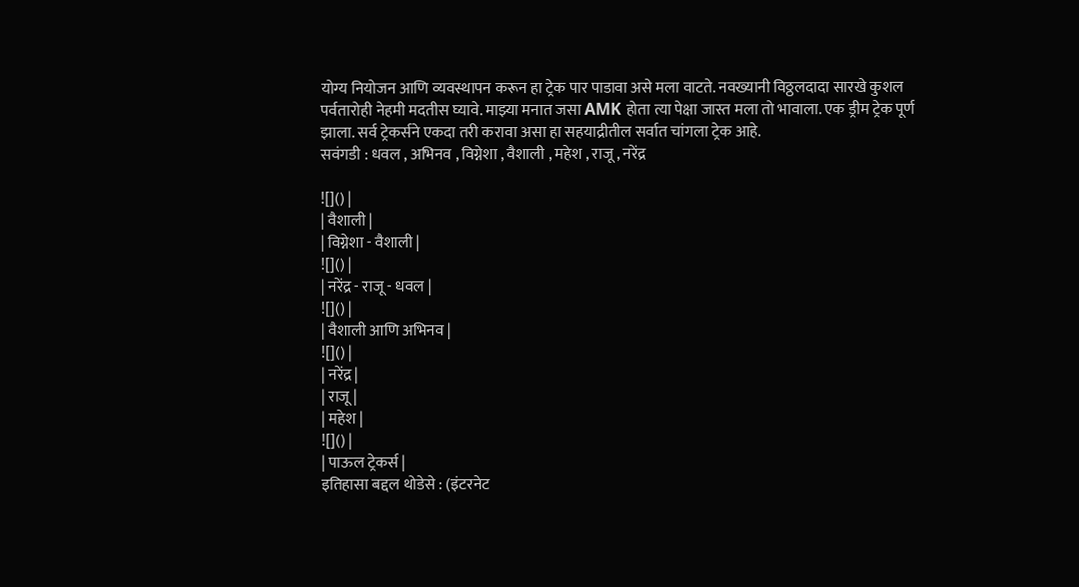योग्य नियोजन आणि व्यवस्थापन करून हा ट्रेक पार पाडावा असे मला वाटते. नवख्यानी विठ्ठलदादा सारखे कुशल पर्वतारोही नेहमी मदतीस घ्यावे. माझ्या मनात जसा AMK होता त्या पेक्षा जास्त मला तो भावाला. एक ड्रीम ट्रेक पूर्ण झाला. सर्व ट्रेकर्सने एकदा तरी करावा असा हा सहयाद्रीतील सर्वात चांगला ट्रेक आहे.
सवंगडी : धवल , अभिनव , विग्नेशा , वैशाली , महेश , राजू , नरेंद्र

![]() |
| वैशाली |
| विग्नेशा - वैशाली |
![]() |
| नरेंद्र - राजू - धवल |
![]() |
| वैशाली आणि अभिनव |
![]() |
| नरेंद्र |
| राजू |
| महेश |
![]() |
| पाऊल ट्रेकर्स |
इतिहासा बद्दल थोडेसे : (इंटरनेट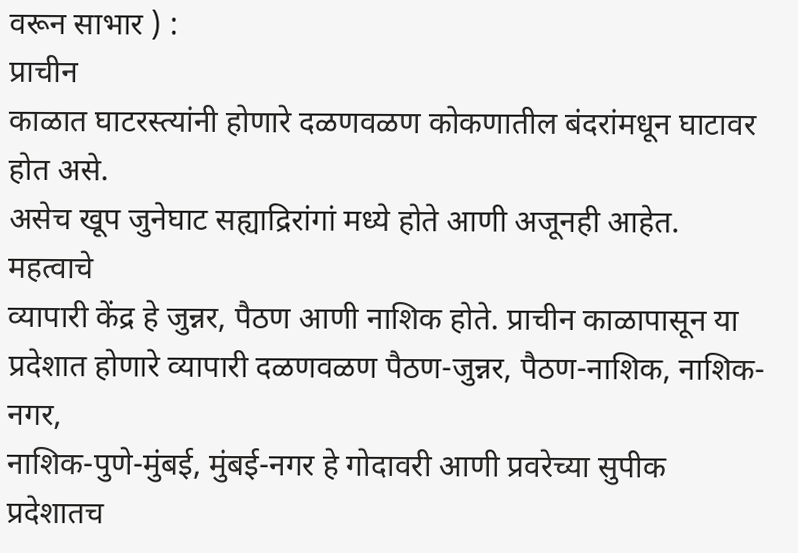वरून साभार ) :
प्राचीन
काळात घाटरस्त्यांनी होणारे दळणवळण कोकणातील बंदरांमधून घाटावर होत असे.
असेच खूप जुनेघाट सह्याद्रिरांगां मध्ये होते आणी अजूनही आहेत. महत्वाचे
व्यापारी केंद्र हे जुन्नर, पैठण आणी नाशिक होते. प्राचीन काळापासून या
प्रदेशात होणारे व्यापारी दळणवळण पैठण-जुन्नर, पैठण-नाशिक, नाशिक-नगर,
नाशिक-पुणे-मुंबई, मुंबई-नगर हे गोदावरी आणी प्रवरेच्या सुपीक प्रदेशातच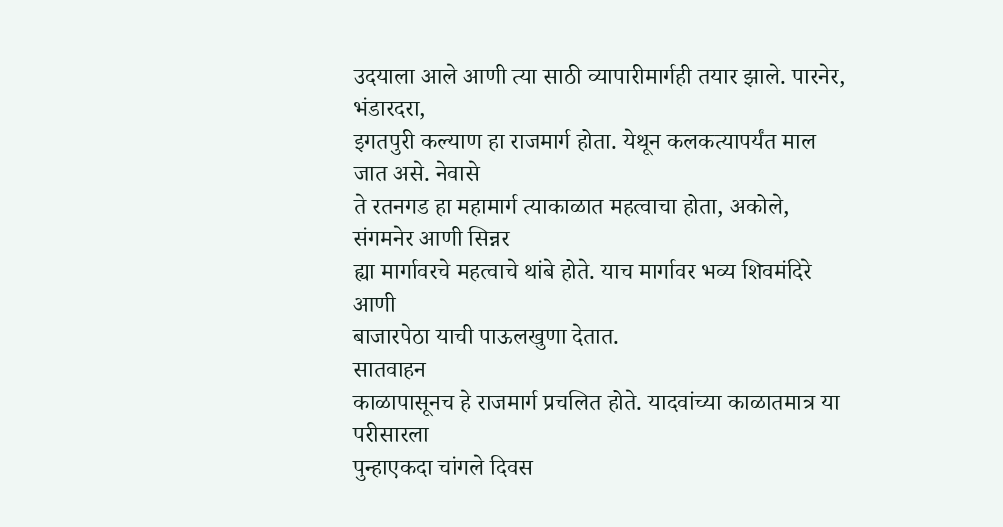उदयाला आले आणी त्या साठी व्यापारीमार्गही तयार झाले. पारनेर, भंडारदरा,
इगतपुरी कल्याण हा राजमार्ग होता. येथून कलकत्यापर्यंत माल जात असे. नेवासे
ते रतनगड हा महामार्ग त्याकाळात महत्वाचा होता, अकोले, संगमनेर आणी सिन्नर
ह्या मार्गावरचे महत्वाचे थांबे होते. याच मार्गावर भव्य शिवमंदिरे आणी
बाजारपेठा याची पाऊलखुणा देतात.
सातवाहन
काळापासूनच हे राजमार्ग प्रचलित होते. यादवांच्या काळातमात्र या परीसारला
पुन्हाएकदा चांगले दिवस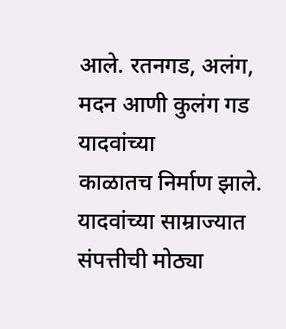आले. रतनगड, अलंग, मदन आणी कुलंग गड यादवांच्या
काळातच निर्माण झाले. यादवांच्या साम्राज्यात संपत्तीची मोठ्या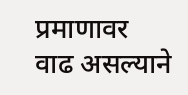प्रमाणावर
वाढ असल्याने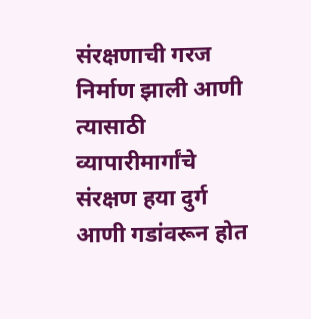संरक्षणाची गरज निर्माण झाली आणी त्यासाठी व्यापारीमार्गांचे
संरक्षण हया दुर्ग आणी गडांवरून होत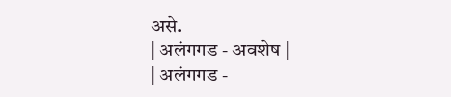असे.
| अलंगगड - अवशेष |
| अलंगगड -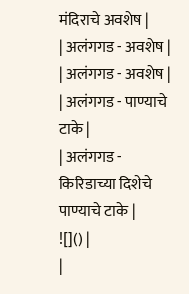मंदिराचे अवशेष |
| अलंगगड - अवशेष |
| अलंगगड - अवशेष |
| अलंगगड - पाण्याचे टाके |
| अलंगगड - किरिडाच्या दिशेचे पाण्याचे टाके |
![]() |
|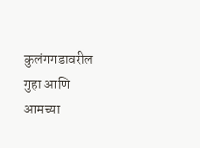कुलंगगडावरील गुहा आणि आमच्या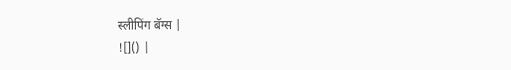स्लीपिंग बॅग्स |
![]() |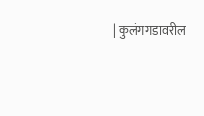| कुलंगगडावरील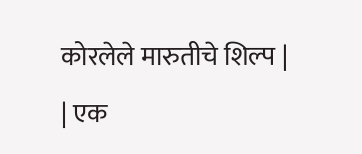कोरलेले मारुतीचे शिल्प |
| एक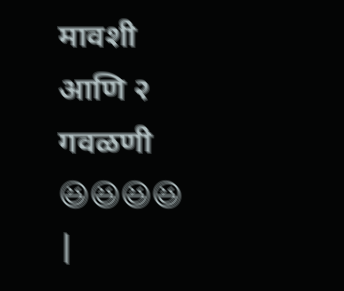मावशी आणि २ गवळणी 😆😆😆😆 |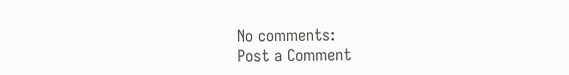No comments:
Post a Comment